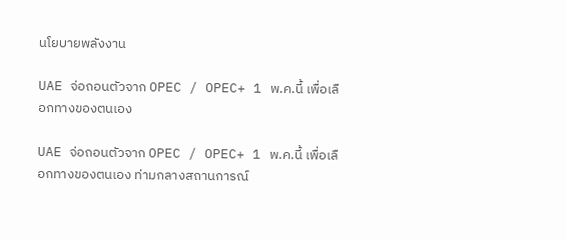นโยบายพลังงาน

UAE จ่อถอนตัวจาก OPEC / OPEC+ 1 พ.ค.นี้ เพื่อเลือกทางของตนเอง

UAE จ่อถอนตัวจาก OPEC / OPEC+ 1 พ.ค.นี้ เพื่อเลือกทางของตนเอง ท่ามกลางสถานการณ์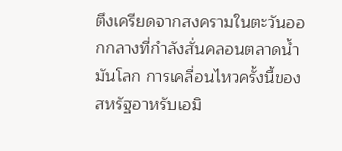ตึงเครียดจากสงครามในตะวันออกกลางที่กำลังสั่นคลอนตลาดน้ำมันโลก การเคลื่อนไหวครั้งนี้ของสหรัฐอาหรับเอมิ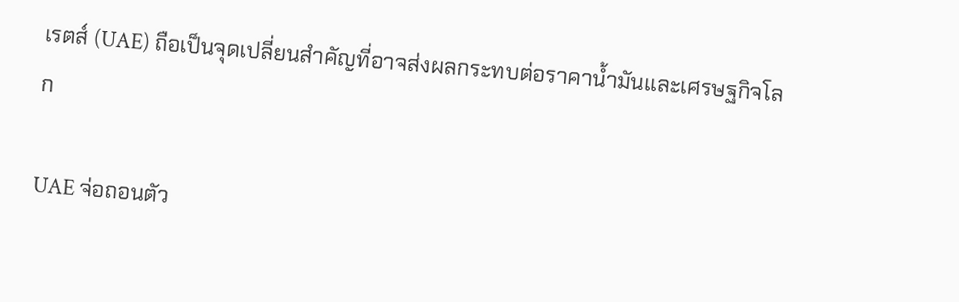เรตส์ (UAE) ถือเป็นจุดเปลี่ยนสำคัญที่อาจส่งผลกระทบต่อราคาน้ำมันและเศรษฐกิจโลก

UAE จ่อถอนตัว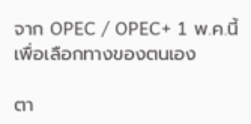จาก OPEC / OPEC+ 1 พ.ค.นี้ เพื่อเลือกทางของตนเอง

ตา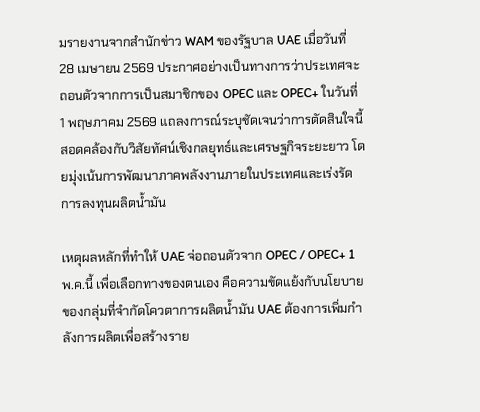มรายงานจากสำนักข่าว WAM ของรัฐบาล UAE เมื่อวันที่ 28 เมษายน 2569 ประกาศอย่างเป็นทางการว่าประเทศจะถอนตัวจากการเป็นสมาชิกของ OPEC และ OPEC+ ในวันที่ 1 พฤษภาคม 2569 แถลงการณ์ระบุชัดเจนว่าการตัดสินใจนี้สอดคล้องกับวิสัยทัศน์เชิงกลยุทธ์และเศรษฐกิจระยะยาว โดยมุ่งเน้นการพัฒนาภาคพลังงานภายในประเทศและเร่งรัดการลงทุนผลิตน้ำมัน

เหตุผลหลักที่ทำให้ UAE จ่อถอนตัวจาก OPEC / OPEC+ 1 พ.ค.นี้ เพื่อเลือกทางของตนเอง คือความขัดแย้งกับนโยบายของกลุ่มที่จำกัดโควตาการผลิตน้ำมัน UAE ต้องการเพิ่มกำลังการผลิตเพื่อสร้างราย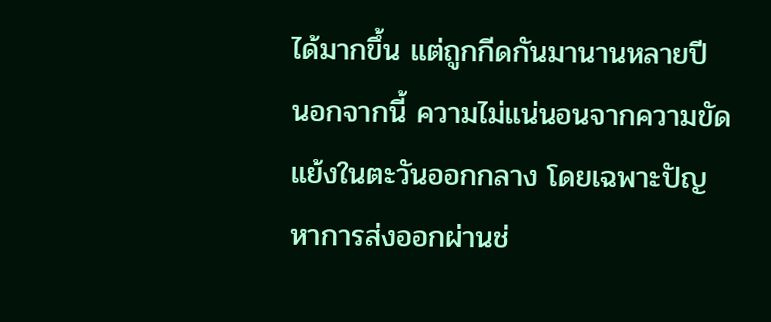ได้มากขึ้น แต่ถูกกีดกันมานานหลายปี นอกจากนี้ ความไม่แน่นอนจากความขัดแย้งในตะวันออกกลาง โดยเฉพาะปัญหาการส่งออกผ่านช่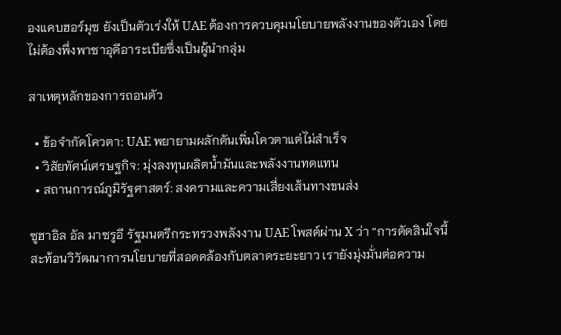องแคบฮอร์มุซ ยังเป็นตัวเร่งให้ UAE ต้องการควบคุมนโยบายพลังงานของตัวเอง โดยไม่ต้องพึ่งพาซาอุดีอาระเบียซึ่งเป็นผู้นำกลุ่ม

สาเหตุหลักของการถอนตัว

  • ข้อจำกัดโควตา: UAE พยายามผลักดันเพิ่มโควตาแต่ไม่สำเร็จ
  • วิสัยทัศน์เศรษฐกิจ: มุ่งลงทุนผลิตน้ำมันและพลังงานทดแทน
  • สถานการณ์ภูมิรัฐศาสตร์: สงครามและความเสี่ยงเส้นทางขนส่ง

ซูฮาอิล อัล มาซรูอี รัฐมนตรีกระทรวงพลังงาน UAE โพสต์ผ่าน X ว่า “การตัดสินใจนี้สะท้อนวิวัฒนาการนโยบายที่สอดคล้องกับตลาดระยะยาว เรายังมุ่งมั่นต่อความ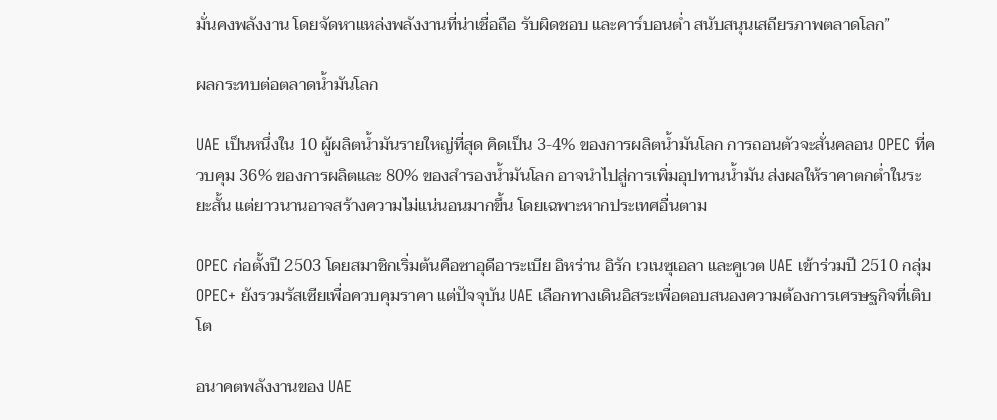มั่นคงพลังงาน โดยจัดหาแหล่งพลังงานที่น่าเชื่อถือ รับผิดชอบ และคาร์บอนต่ำ สนับสนุนเสถียรภาพตลาดโลก”

ผลกระทบต่อตลาดน้ำมันโลก

UAE เป็นหนึ่งใน 10 ผู้ผลิตน้ำมันรายใหญ่ที่สุด คิดเป็น 3-4% ของการผลิตน้ำมันโลก การถอนตัวจะสั่นคลอน OPEC ที่ควบคุม 36% ของการผลิตและ 80% ของสำรองน้ำมันโลก อาจนำไปสู่การเพิ่มอุปทานน้ำมัน ส่งผลให้ราคาตกต่ำในระยะสั้น แต่ยาวนานอาจสร้างความไม่แน่นอนมากขึ้น โดยเฉพาะหากประเทศอื่นตาม

OPEC ก่อตั้งปี 2503 โดยสมาชิกเริ่มต้นคือซาอุดีอาระเบีย อิหร่าน อิรัก เวเนซุเอลา และคูเวต UAE เข้าร่วมปี 2510 กลุ่ม OPEC+ ยังรวมรัสเซียเพื่อควบคุมราคา แต่ปัจจุบัน UAE เลือกทางเดินอิสระเพื่อตอบสนองความต้องการเศรษฐกิจที่เติบโต

อนาคตพลังงานของ UAE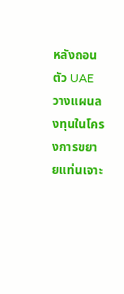หลังถอนตัว UAE วางแผนลงทุนในโครงการขยายแท่นเจาะ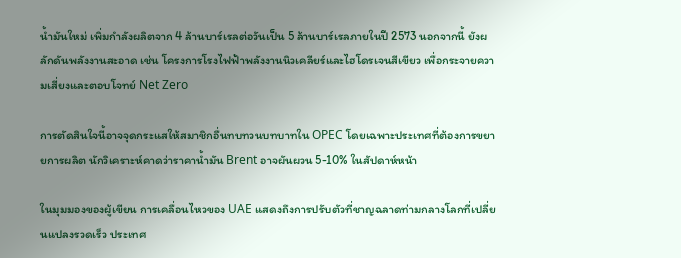น้ำมันใหม่ เพิ่มกำลังผลิตจาก 4 ล้านบาร์เรลต่อวันเป็น 5 ล้านบาร์เรลภายในปี 2573 นอกจากนี้ ยังผลักดันพลังงานสะอาด เช่น โครงการโรงไฟฟ้าพลังงานนิวเคลียร์และไฮโดรเจนสีเขียว เพื่อกระจายความเสี่ยงและตอบโจทย์ Net Zero

การตัดสินใจนี้อาจจุดกระแสให้สมาชิกอื่นทบทวนบทบาทใน OPEC โดยเฉพาะประเทศที่ต้องการขยายการผลิต นักวิเคราะห์คาดว่าราคาน้ำมัน Brent อาจผันผวน 5-10% ในสัปดาห์หน้า

ในมุมมองของผู้เขียน การเคลื่อนไหวของ UAE แสดงถึงการปรับตัวที่ชาญฉลาดท่ามกลางโลกที่เปลี่ยนแปลงรวดเร็ว ประเทศ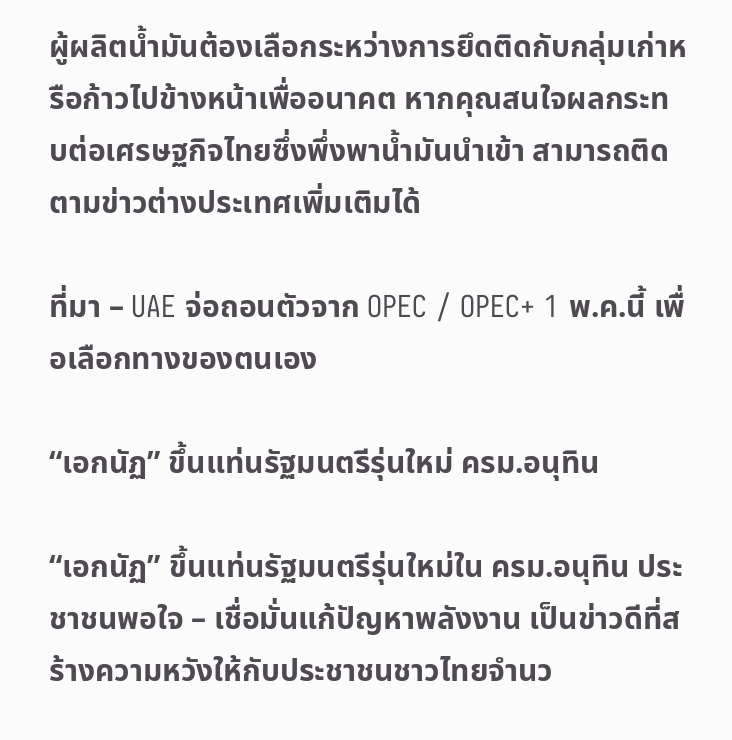ผู้ผลิตน้ำมันต้องเลือกระหว่างการยึดติดกับกลุ่มเก่าหรือก้าวไปข้างหน้าเพื่ออนาคต หากคุณสนใจผลกระทบต่อเศรษฐกิจไทยซึ่งพึ่งพาน้ำมันนำเข้า สามารถติดตามข่าวต่างประเทศเพิ่มเติมได้

ที่มา – UAE จ่อถอนตัวจาก OPEC / OPEC+ 1 พ.ค.นี้ เพื่อเลือกทางของตนเอง

“เอกนัฏ” ขึ้นแท่นรัฐมนตรีรุ่นใหม่ ครม.อนุทิน

“เอกนัฏ” ขึ้นแท่นรัฐมนตรีรุ่นใหม่ใน ครม.อนุทิน ประชาชนพอใจ – เชื่อมั่นแก้ปัญหาพลังงาน เป็นข่าวดีที่สร้างความหวังให้กับประชาชนชาวไทยจำนว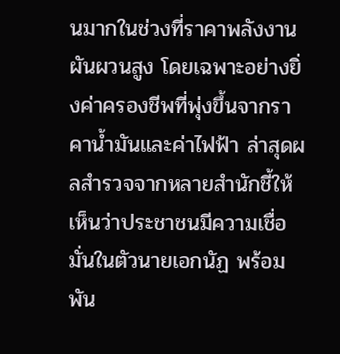นมากในช่วงที่ราคาพลังงานผันผวนสูง โดยเฉพาะอย่างยิ่งค่าครองชีพที่พุ่งขึ้นจากราคาน้ำมันและค่าไฟฟ้า ล่าสุดผลสำรวจจากหลายสำนักชี้ให้เห็นว่าประชาชนมีความเชื่อมั่นในตัวนายเอกนัฏ พร้อมพัน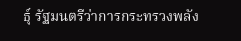ธุ์ รัฐมนตรีว่าการกระทรวงพลัง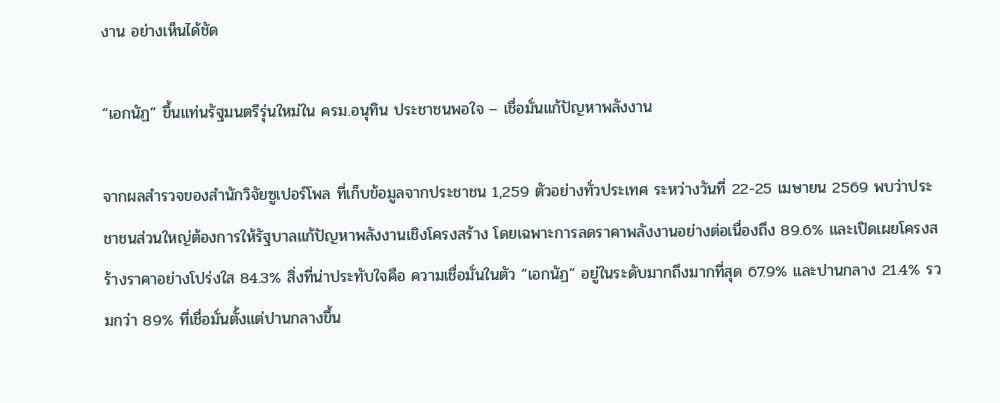งาน อย่างเห็นได้ชัด

“เอกนัฏ” ขึ้นแท่นรัฐมนตรีรุ่นใหม่ใน ครม.อนุทิน ประชาชนพอใจ – เชื่อมั่นแก้ปัญหาพลังงาน

จากผลสำรวจของสำนักวิจัยซูเปอร์โพล ที่เก็บข้อมูลจากประชาชน 1,259 ตัวอย่างทั่วประเทศ ระหว่างวันที่ 22-25 เมษายน 2569 พบว่าประชาชนส่วนใหญ่ต้องการให้รัฐบาลแก้ปัญหาพลังงานเชิงโครงสร้าง โดยเฉพาะการลดราคาพลังงานอย่างต่อเนื่องถึง 89.6% และเปิดเผยโครงสร้างราคาอย่างโปร่งใส 84.3% สิ่งที่น่าประทับใจคือ ความเชื่อมั่นในตัว “เอกนัฏ” อยู่ในระดับมากถึงมากที่สุด 67.9% และปานกลาง 21.4% รวมกว่า 89% ที่เชื่อมั่นตั้งแต่ปานกลางขึ้น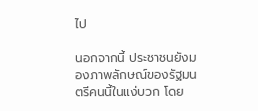ไป

นอกจากนี้ ประชาชนยังมองภาพลักษณ์ของรัฐมนตรีคนนี้ในแง่บวก โดย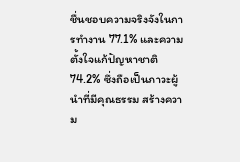ชื่นชอบความจริงจังในการทำงาน 77.1% และความตั้งใจแก้ปัญหาชาติ 74.2% ซึ่งถือเป็นภาวะผู้นำที่มีคุณธรรม สร้างความ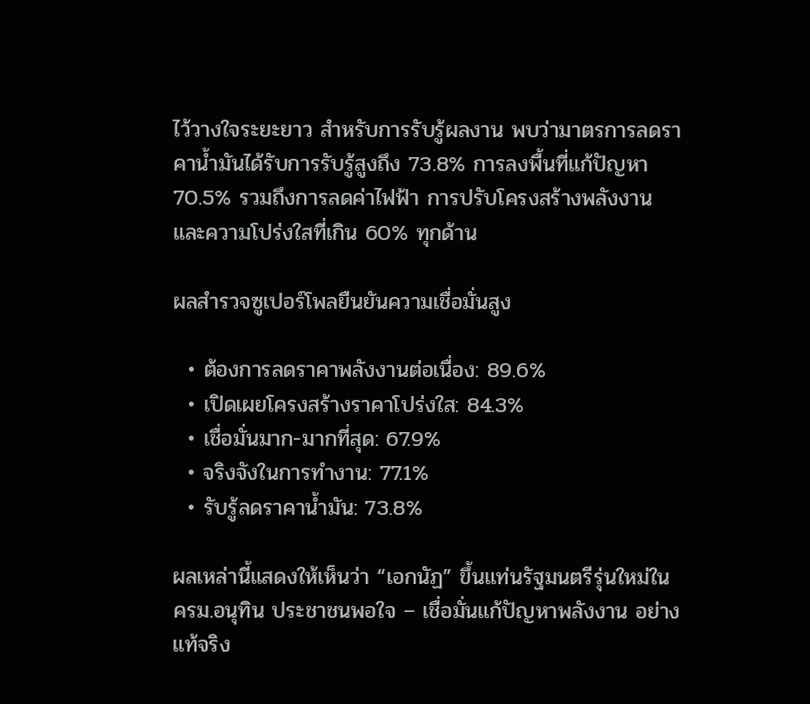ไว้วางใจระยะยาว สำหรับการรับรู้ผลงาน พบว่ามาตรการลดราคาน้ำมันได้รับการรับรู้สูงถึง 73.8% การลงพื้นที่แก้ปัญหา 70.5% รวมถึงการลดค่าไฟฟ้า การปรับโครงสร้างพลังงาน และความโปร่งใสที่เกิน 60% ทุกด้าน

ผลสำรวจซูเปอร์โพลยืนยันความเชื่อมั่นสูง

  • ต้องการลดราคาพลังงานต่อเนื่อง: 89.6%
  • เปิดเผยโครงสร้างราคาโปร่งใส: 84.3%
  • เชื่อมั่นมาก-มากที่สุด: 67.9%
  • จริงจังในการทำงาน: 77.1%
  • รับรู้ลดราคาน้ำมัน: 73.8%

ผลเหล่านี้แสดงให้เห็นว่า “เอกนัฏ” ขึ้นแท่นรัฐมนตรีรุ่นใหม่ใน ครม.อนุทิน ประชาชนพอใจ – เชื่อมั่นแก้ปัญหาพลังงาน อย่างแท้จริง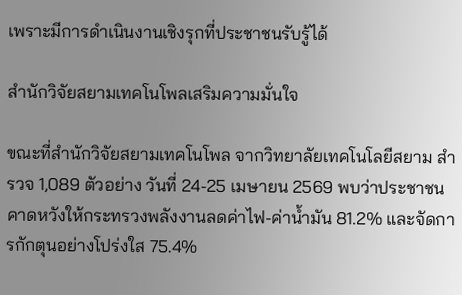เพราะมีการดำเนินงานเชิงรุกที่ประชาชนรับรู้ได้

สำนักวิจัยสยามเทคโนโพลเสริมความมั่นใจ

ขณะที่สำนักวิจัยสยามเทคโนโพล จากวิทยาลัยเทคโนโลยีสยาม สำรวจ 1,089 ตัวอย่าง วันที่ 24-25 เมษายน 2569 พบว่าประชาชนคาดหวังให้กระทรวงพลังงานลดค่าไฟ-ค่าน้ำมัน 81.2% และจัดการกักตุนอย่างโปร่งใส 75.4%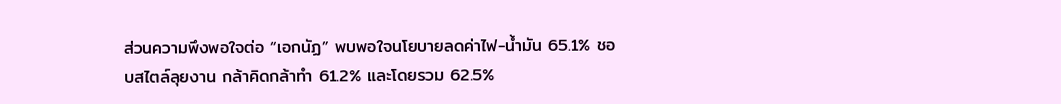ส่วนความพึงพอใจต่อ “เอกนัฏ” พบพอใจนโยบายลดค่าไฟ-น้ำมัน 65.1% ชอบสไตล์ลุยงาน กล้าคิดกล้าทำ 61.2% และโดยรวม 62.5%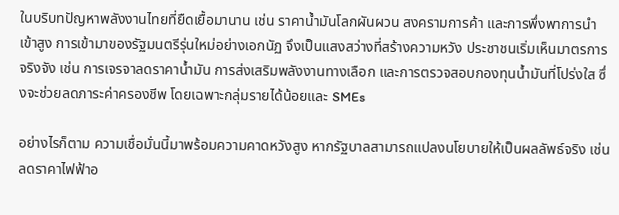ในบริบทปัญหาพลังงานไทยที่ยืดเยื้อมานาน เช่น ราคาน้ำมันโลกผันผวน สงครามการค้า และการพึ่งพาการนำเข้าสูง การเข้ามาของรัฐมนตรีรุ่นใหม่อย่างเอกนัฏ จึงเป็นแสงสว่างที่สร้างความหวัง ประชาชนเริ่มเห็นมาตรการจริงจัง เช่น การเจรจาลดราคาน้ำมัน การส่งเสริมพลังงานทางเลือก และการตรวจสอบกองทุนน้ำมันที่โปร่งใส ซึ่งจะช่วยลดภาระค่าครองชีพ โดยเฉพาะกลุ่มรายได้น้อยและ SMEs

อย่างไรก็ตาม ความเชื่อมั่นนี้มาพร้อมความคาดหวังสูง หากรัฐบาลสามารถแปลงนโยบายให้เป็นผลลัพธ์จริง เช่น ลดราคาไฟฟ้าอ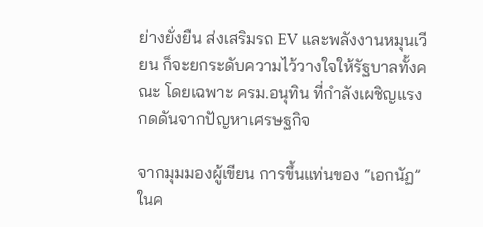ย่างยั่งยืน ส่งเสริมรถ EV และพลังงานหมุนเวียน ก็จะยกระดับความไว้วางใจให้รัฐบาลทั้งคณะ โดยเฉพาะ ครม.อนุทิน ที่กำลังเผชิญแรงกดดันจากปัญหาเศรษฐกิจ

จากมุมมองผู้เขียน การขึ้นแท่นของ “เอกนัฏ” ในค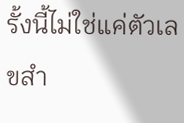รั้งนี้ไม่ใช่แค่ตัวเลขสำ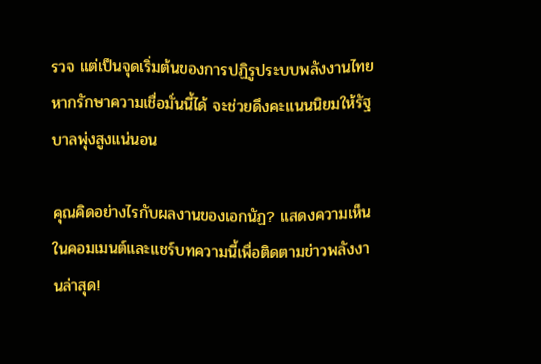รวจ แต่เป็นจุดเริ่มต้นของการปฏิรูประบบพลังงานไทย หากรักษาความเชื่อมั่นนี้ได้ จะช่วยดึงคะแนนนิยมให้รัฐบาลพุ่งสูงแน่นอน

คุณคิดอย่างไรกับผลงานของเอกนัฏ? แสดงความเห็นในคอมเมนต์และแชร์บทความนี้เพื่อติดตามข่าวพลังงานล่าสุด!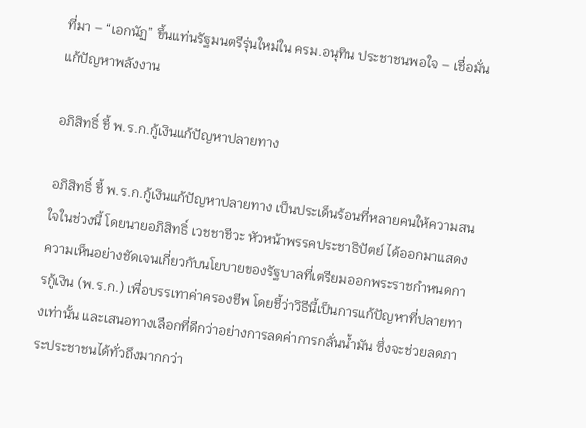ที่มา – “เอกนัฏ” ขึ้นแท่นรัฐมนตรีรุ่นใหม่ใน ครม.อนุทิน ประชาชนพอใจ – เชื่อมั่นแก้ปัญหาพลังงาน

อภิสิทธิ์ ชี้ พ.ร.ก.กู้เงินแก้ปัญหาปลายทาง

อภิสิทธิ์ ชี้ พ.ร.ก.กู้เงินแก้ปัญหาปลายทาง เป็นประเด็นร้อนที่หลายคนให้ความสนใจในช่วงนี้ โดยนายอภิสิทธิ์ เวชชาชีวะ หัวหน้าพรรคประชาธิปัตย์ ได้ออกมาแสดงความเห็นอย่างชัดเจนเกี่ยวกับนโยบายของรัฐบาลที่เตรียมออกพระราชกำหนดการกู้เงิน (พ.ร.ก.) เพื่อบรรเทาค่าครองชีพ โดยชี้ว่าวิธีนี้เป็นการแก้ปัญหาที่ปลายทางเท่านั้น และเสนอทางเลือกที่ดีกว่าอย่างการลดค่าการกลั่นน้ำมัน ซึ่งจะช่วยลดภาระประชาชนได้ทั่วถึงมากกว่า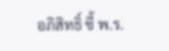อภิสิทธิ์ ชี้ พ.ร.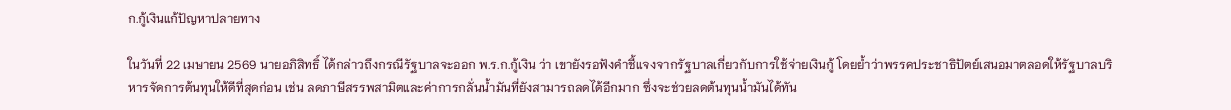ก.กู้เงินแก้ปัญหาปลายทาง

ในวันที่ 22 เมษายน 2569 นายอภิสิทธิ์ ได้กล่าวถึงกรณีรัฐบาลจะออก พ.ร.ก.กู้เงิน ว่า เขายังรอฟังคำชี้แจงจากรัฐบาลเกี่ยวกับการใช้จ่ายเงินกู้ โดยย้ำว่าพรรคประชาธิปัตย์เสนอมาตลอดให้รัฐบาลบริหารจัดการต้นทุนให้ดีที่สุดก่อน เช่น ลดภาษีสรรพสามิตและค่าการกลั่นน้ำมันที่ยังสามารถลดได้อีกมาก ซึ่งจะช่วยลดต้นทุนน้ำมันได้ทัน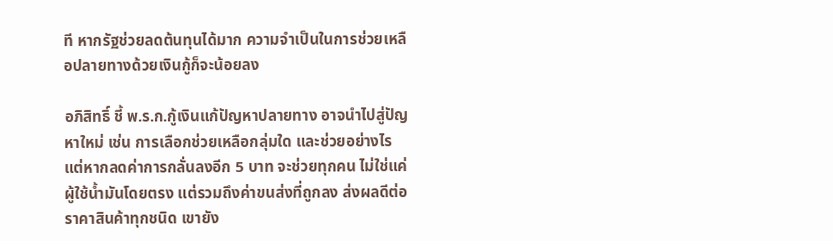ที หากรัฐช่วยลดต้นทุนได้มาก ความจำเป็นในการช่วยเหลือปลายทางด้วยเงินกู้ก็จะน้อยลง

อภิสิทธิ์ ชี้ พ.ร.ก.กู้เงินแก้ปัญหาปลายทาง อาจนำไปสู่ปัญหาใหม่ เช่น การเลือกช่วยเหลือกลุ่มใด และช่วยอย่างไร แต่หากลดค่าการกลั่นลงอีก 5 บาท จะช่วยทุกคน ไม่ใช่แค่ผู้ใช้น้ำมันโดยตรง แต่รวมถึงค่าขนส่งที่ถูกลง ส่งผลดีต่อราคาสินค้าทุกชนิด เขายัง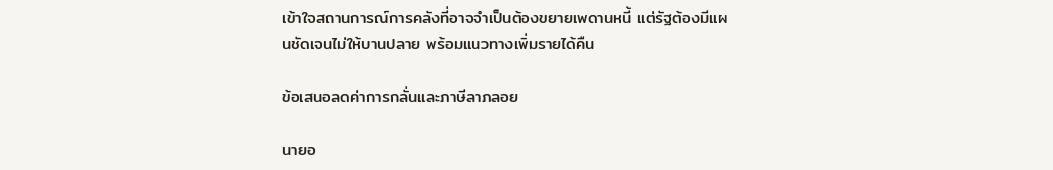เข้าใจสถานการณ์การคลังที่อาจจำเป็นต้องขยายเพดานหนี้ แต่รัฐต้องมีแผนชัดเจนไม่ให้บานปลาย พร้อมแนวทางเพิ่มรายได้คืน

ข้อเสนอลดค่าการกลั่นและภาษีลาภลอย

นายอ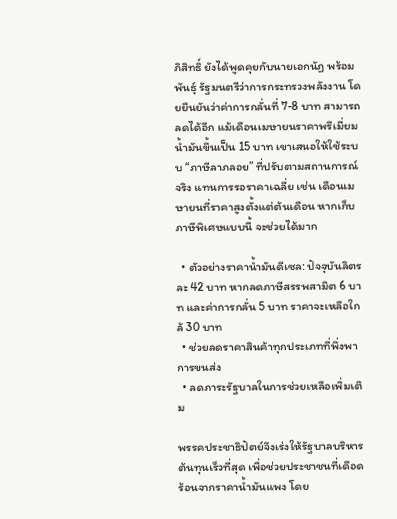ภิสิทธิ์ ยังได้พูดคุยกับนายเอกนัฏ พร้อมพันธุ์ รัฐมนตรีว่าการกระทรวงพลังงาน โดยยืนยันว่าค่าการกลั่นที่ 7-8 บาท สามารถลดได้อีก แม้เดือนเมษายนราคาพรีเมี่ยมน้ำมันขึ้นเป็น 15 บาท เขาเสนอให้ใช้ระบบ “ภาษีลาภลอย” ที่ปรับตามสถานการณ์จริง แทนการรอราคาเฉลี่ย เช่น เดือนเมษายนที่ราคาสูงตั้งแต่ต้นเดือน หากเก็บภาษีพิเศษแบบนี้ จะช่วยได้มาก

  • ตัวอย่างราคาน้ำมันดีเซล: ปัจจุบันลิตรละ 42 บาท หากลดภาษีสรรพสามิต 6 บาท และค่าการกลั่น 5 บาท ราคาจะเหลือใกล้ 30 บาท
  • ช่วยลดราคาสินค้าทุกประเภทที่พึ่งพาการขนส่ง
  • ลดภาระรัฐบาลในการช่วยเหลือเพิ่มเติม

พรรคประชาธิปัตย์จึงเร่งให้รัฐบาลบริหารต้นทุนเร็วที่สุด เพื่อช่วยประชาชนที่เดือดร้อนจากราคาน้ำมันแพง โดย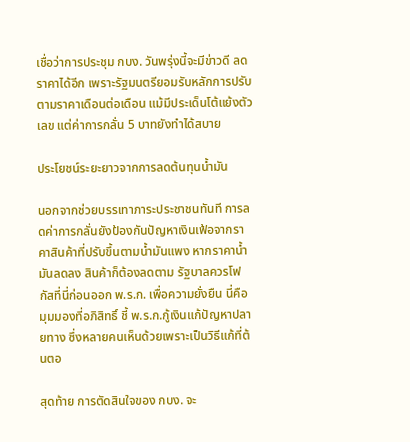เชื่อว่าการประชุม กบง. วันพรุ่งนี้จะมีข่าวดี ลดราคาได้อีก เพราะรัฐมนตรียอมรับหลักการปรับตามราคาเดือนต่อเดือน แม้มีประเด็นโต้แย้งตัวเลข แต่ค่าการกลั่น 5 บาทยังทำได้สบาย

ประโยชน์ระยะยาวจากการลดต้นทุนน้ำมัน

นอกจากช่วยบรรเทาภาระประชาชนทันที การลดค่าการกลั่นยังป้องกันปัญหาเงินเฟ้อจากราคาสินค้าที่ปรับขึ้นตามน้ำมันแพง หากราคาน้ำมันลดลง สินค้าก็ต้องลดตาม รัฐบาลควรโฟกัสที่นี่ก่อนออก พ.ร.ก. เพื่อความยั่งยืน นี่คือมุมมองที่อภิสิทธิ์ ชี้ พ.ร.ก.กู้เงินแก้ปัญหาปลายทาง ซึ่งหลายคนเห็นด้วยเพราะเป็นวิธีแก้ที่ต้นตอ

สุดท้าย การตัดสินใจของ กบง. จะ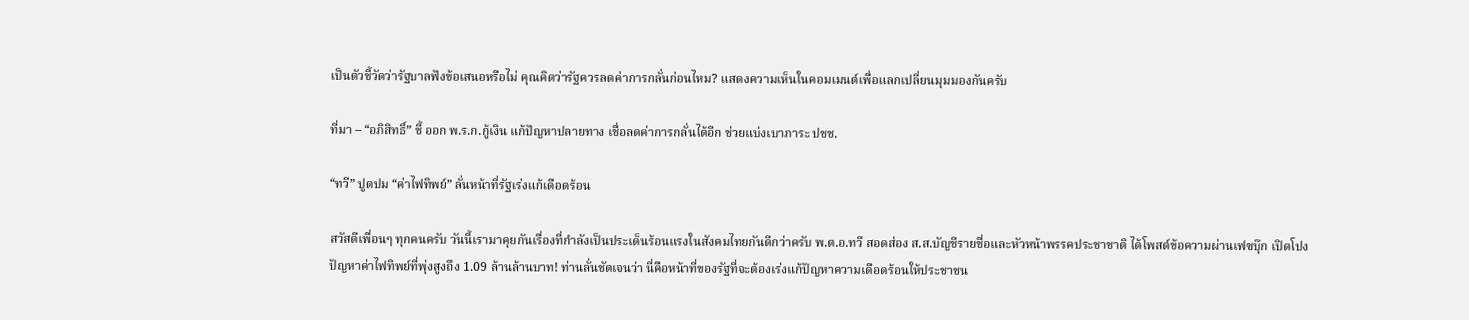เป็นตัวชี้วัดว่ารัฐบาลฟังข้อเสนอหรือไม่ คุณคิดว่ารัฐควรลดค่าการกลั่นก่อนไหม? แสดงความเห็นในคอมเมนต์เพื่อแลกเปลี่ยนมุมมองกันครับ

ที่มา – “อภิสิทธิ์” ชี้ ออก พ.ร.ก.กู้เงิน แก้ปัญหาปลายทาง เชื่อลดค่าการกลั่นได้อีก ช่วยแบ่งเบาภาระ ปชช.

“ทวี” ปูดปม “ค่าไฟทิพย์” ลั่นหน้าที่รัฐเร่งแก้เดือดร้อน

สวัสดีเพื่อนๆ ทุกคนครับ วันนี้เรามาคุยกันเรื่องที่กำลังเป็นประเด็นร้อนแรงในสังคมไทยกันดีกว่าครับ พ.ต.อ.ทวี สอดส่อง ส.ส.บัญชีรายชื่อและหัวหน้าพรรคประชาชาติ ได้โพสต์ข้อความผ่านเฟซบุ๊ก เปิดโปงปัญหาค่าไฟทิพย์ที่พุ่งสูงถึง 1.09 ล้านล้านบาท! ท่านลั่นชัดเจนว่า นี่คือหน้าที่ของรัฐที่จะต้องเร่งแก้ปัญหาความเดือดร้อนให้ประชาชน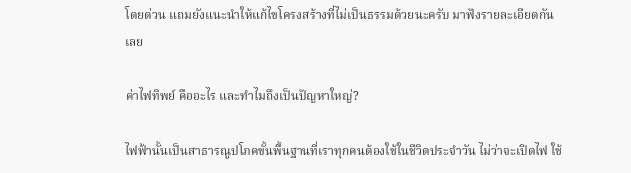โดยด่วน แถมยังแนะนำให้แก้ไขโครงสร้างที่ไม่เป็นธรรมด้วยนะครับ มาฟังรายละเอียดกันเลย

ค่าไฟทิพย์ คืออะไร และทำไมถึงเป็นปัญหาใหญ่?

ไฟฟ้านั้นเป็นสาธารณูปโภคขั้นพื้นฐานที่เราทุกคนต้องใช้ในชีวิตประจำวัน ไม่ว่าจะเปิดไฟ ใช้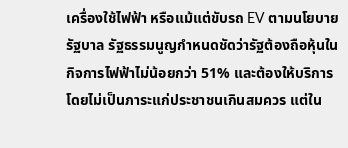เครื่องใช้ไฟฟ้า หรือแม้แต่ขับรถ EV ตามนโยบายรัฐบาล รัฐธรรมนูญกำหนดชัดว่ารัฐต้องถือหุ้นในกิจการไฟฟ้าไม่น้อยกว่า 51% และต้องให้บริการโดยไม่เป็นภาระแก่ประชาชนเกินสมควร แต่ใน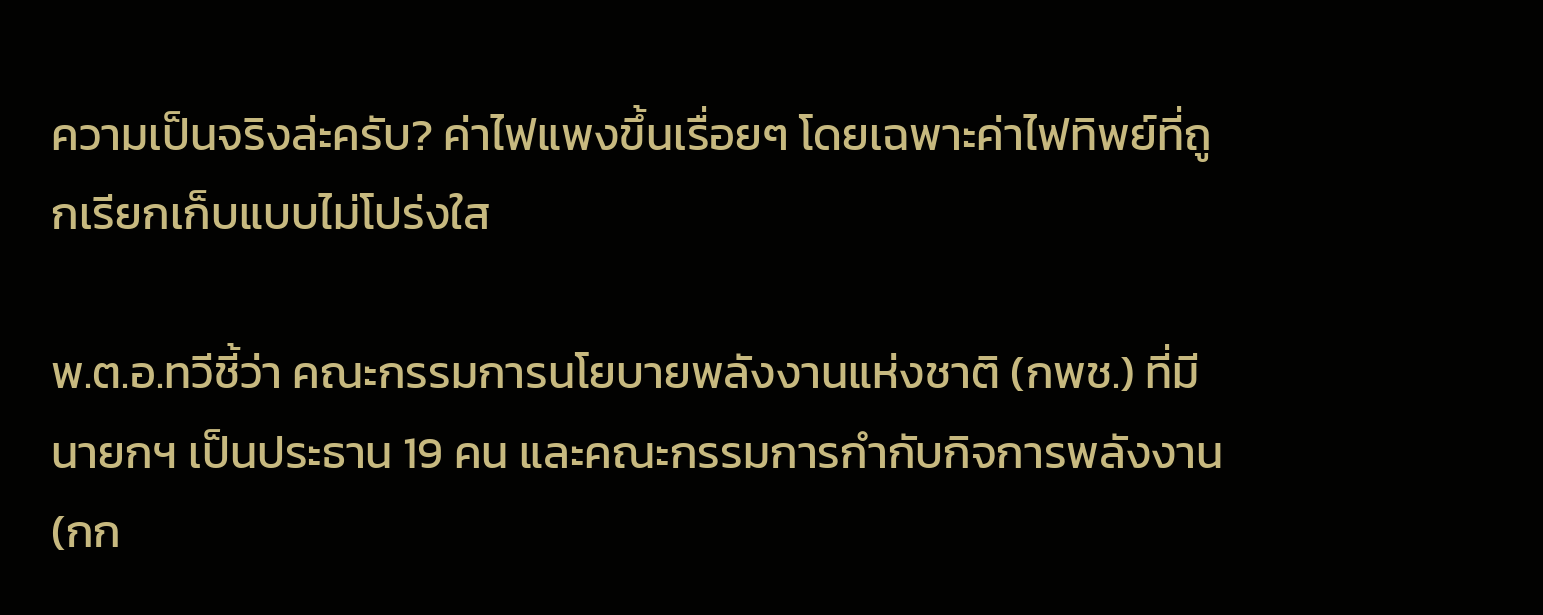ความเป็นจริงล่ะครับ? ค่าไฟแพงขึ้นเรื่อยๆ โดยเฉพาะค่าไฟทิพย์ที่ถูกเรียกเก็บแบบไม่โปร่งใส

พ.ต.อ.ทวีชี้ว่า คณะกรรมการนโยบายพลังงานแห่งชาติ (กพช.) ที่มีนายกฯ เป็นประธาน 19 คน และคณะกรรมการกำกับกิจการพลังงาน (กก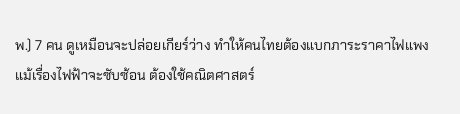พ.) 7 คน ดูเหมือนจะปล่อยเกียร์ว่าง ทำให้คนไทยต้องแบกภาระราคาไฟแพง แม้เรื่องไฟฟ้าจะซับซ้อน ต้องใช้คณิตศาสตร์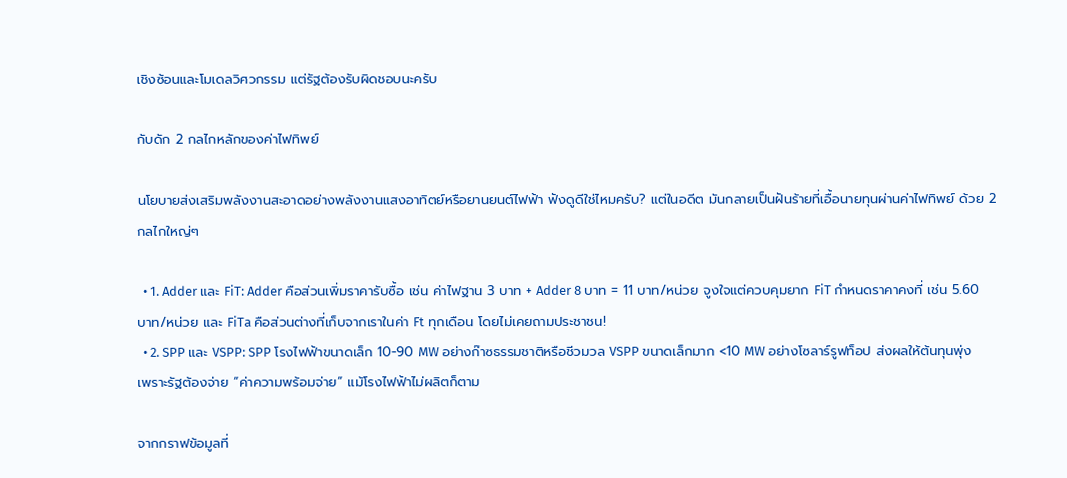เชิงซ้อนและโมเดลวิศวกรรม แต่รัฐต้องรับผิดชอบนะครับ

กับดัก 2 กลไกหลักของค่าไฟทิพย์

นโยบายส่งเสริมพลังงานสะอาดอย่างพลังงานแสงอาทิตย์หรือยานยนต์ไฟฟ้า ฟังดูดีใช่ไหมครับ? แต่ในอดีต มันกลายเป็นฝันร้ายที่เอื้อนายทุนผ่านค่าไฟทิพย์ ด้วย 2 กลไกใหญ่ๆ

  • 1. Adder และ FiT: Adder คือส่วนเพิ่มราคารับซื้อ เช่น ค่าไฟฐาน 3 บาท + Adder 8 บาท = 11 บาท/หน่วย จูงใจแต่ควบคุมยาก FiT กำหนดราคาคงที่ เช่น 5.60 บาท/หน่วย และ FiTa คือส่วนต่างที่เก็บจากเราในค่า Ft ทุกเดือน โดยไม่เคยถามประชาชน!
  • 2. SPP และ VSPP: SPP โรงไฟฟ้าขนาดเล็ก 10-90 MW อย่างก๊าซธรรมชาติหรือชีวมวล VSPP ขนาดเล็กมาก <10 MW อย่างโซลาร์รูฟท็อป ส่งผลให้ต้นทุนพุ่งเพราะรัฐต้องจ่าย “ค่าความพร้อมจ่าย” แม้โรงไฟฟ้าไม่ผลิตก็ตาม

จากกราฟข้อมูลที่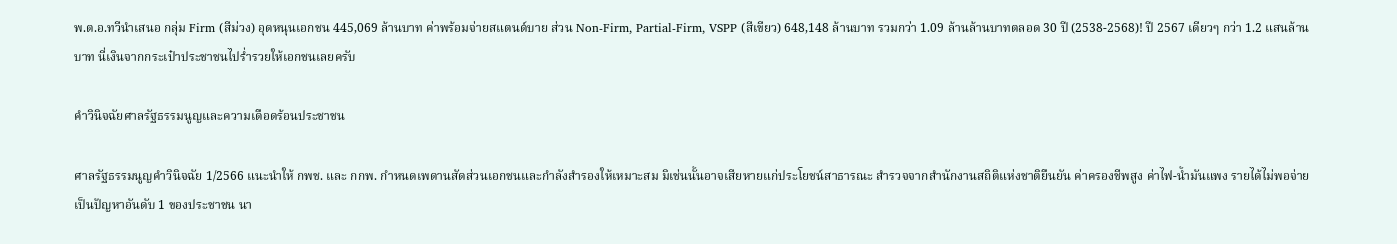พ.ต.อ.ทวีนำเสนอ กลุ่ม Firm (สีม่วง) อุดหนุนเอกชน 445,069 ล้านบาท ค่าพร้อมจ่ายสแตนด์บาย ส่วน Non-Firm, Partial-Firm, VSPP (สีเขียว) 648,148 ล้านบาท รวมกว่า 1.09 ล้านล้านบาทตลอด 30 ปี (2538-2568)! ปี 2567 เดียวๆ กว่า 1.2 แสนล้านบาท นี่เงินจากกระเป๋าประชาชนไปร่ำรวยให้เอกชนเลยครับ

คำวินิจฉัยศาลรัฐธรรมนูญและความเดือดร้อนประชาชน

ศาลรัฐธรรมนูญคำวินิจฉัย 1/2566 แนะนำให้ กพช. และ กกพ. กำหนดเพดานสัดส่วนเอกชนและกำลังสำรองให้เหมาะสม มิเช่นนั้นอาจเสียหายแก่ประโยชน์สาธารณะ สำรวจจากสำนักงานสถิติแห่งชาติยืนยัน ค่าครองชีพสูง ค่าไฟ-น้ำมันแพง รายได้ไม่พอจ่าย เป็นปัญหาอันดับ 1 ของประชาชน นา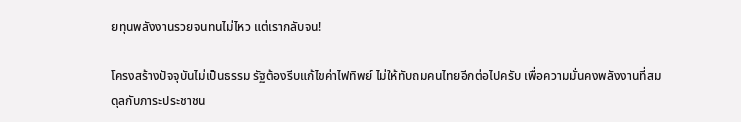ยทุนพลังงานรวยจนทนไม่ไหว แต่เรากลับจน!

โครงสร้างปัจจุบันไม่เป็นธรรม รัฐต้องรีบแก้ไขค่าไฟทิพย์ ไม่ให้ทับถมคนไทยอีกต่อไปครับ เพื่อความมั่นคงพลังงานที่สมดุลกับภาระประชาชน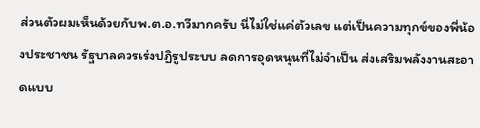ส่วนตัวผมเห็นด้วยกับพ.ต.อ.ทวีมากครับ นี่ไม่ใช่แค่ตัวเลข แต่เป็นความทุกข์ของพี่น้องประชาชน รัฐบาลควรเร่งปฏิรูประบบ ลดการอุดหนุนที่ไม่จำเป็น ส่งเสริมพลังงานสะอาดแบบ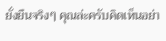ยั่งยืนจริงๆ คุณล่ะครับคิดเห็นอย่า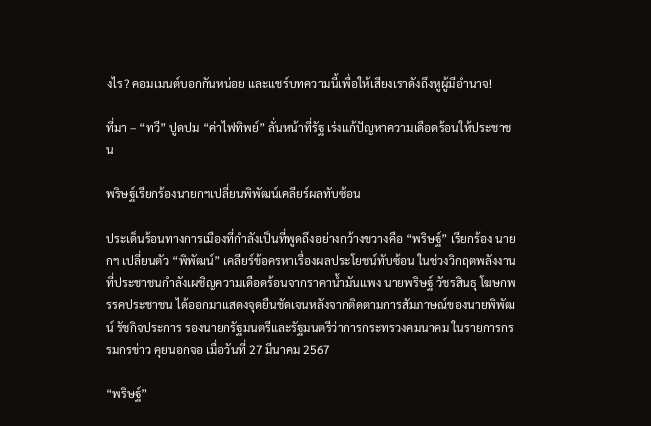งไร? คอมเมนต์บอกกันหน่อย และแชร์บทความนี้เพื่อให้เสียงเราดังถึงหูผู้มีอำนาจ!

ที่มา – “ทวี” ปูดปม “ค่าไฟทิพย์” ลั่นหน้าที่รัฐ เร่งแก้ปัญหาความเดือดร้อนให้ประชาชน

พริษฐ์เรียกร้องนายกฯเปลี่ยนพิพัฒน์เคลียร์ผลทับซ้อน

ประเด็นร้อนทางการเมืองที่กำลังเป็นที่พูดถึงอย่างกว้างขวางคือ “พริษฐ์” เรียกร้อง นายกฯ เปลี่ยนตัว “พิพัฒน์” เคลียร์ข้อครหาเรื่องผลประโยชน์ทับซ้อน ในช่วงวิกฤตพลังงานที่ประชาชนกำลังเผชิญความเดือดร้อนจากราคาน้ำมันแพง นายพริษฐ์ วัชรสินธุ โฆษกพรรคประชาชน ได้ออกมาแสดงจุดยืนชัดเจนหลังจากติดตามการสัมภาษณ์ของนายพิพัฒน์ รัชกิจประการ รองนายกรัฐมนตรีและรัฐมนตรีว่าการกระทรวงคมนาคม ในรายการกรรมกรข่าว คุยนอกจอ เมื่อวันที่ 27 มีนาคม 2567

“พริษฐ์”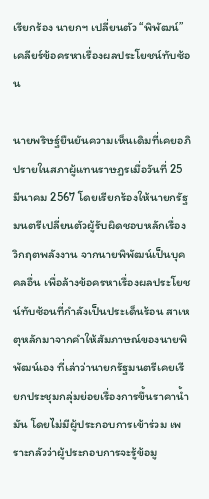เรียกร้อง นายกฯ เปลี่ยนตัว “พิพัฒน์” เคลียร์ข้อครหาเรื่องผลประโยชน์ทับซ้อน

นายพริษฐ์ยืนยันความเห็นเดิมที่เคยอภิปรายในสภาผู้แทนราษฎรเมื่อวันที่ 25 มีนาคม 2567 โดยเรียกร้องให้นายกรัฐมนตรีเปลี่ยนตัวผู้รับผิดชอบหลักเรื่องวิกฤตพลังงาน จากนายพิพัฒน์เป็นบุคคลอื่น เพื่อล้างข้อครหาเรื่องผลประโยชน์ทับซ้อนที่กำลังเป็นประเด็นร้อน สาเหตุหลักมาจากคำให้สัมภาษณ์ของนายพิพัฒน์เอง ที่เล่าว่านายกรัฐมนตรีเคยเรียกประชุมกลุ่มย่อยเรื่องการขึ้นราคาน้ำมัน โดยไม่มีผู้ประกอบการเข้าร่วม เพราะกลัวว่าผู้ประกอบการจะรู้ข้อมู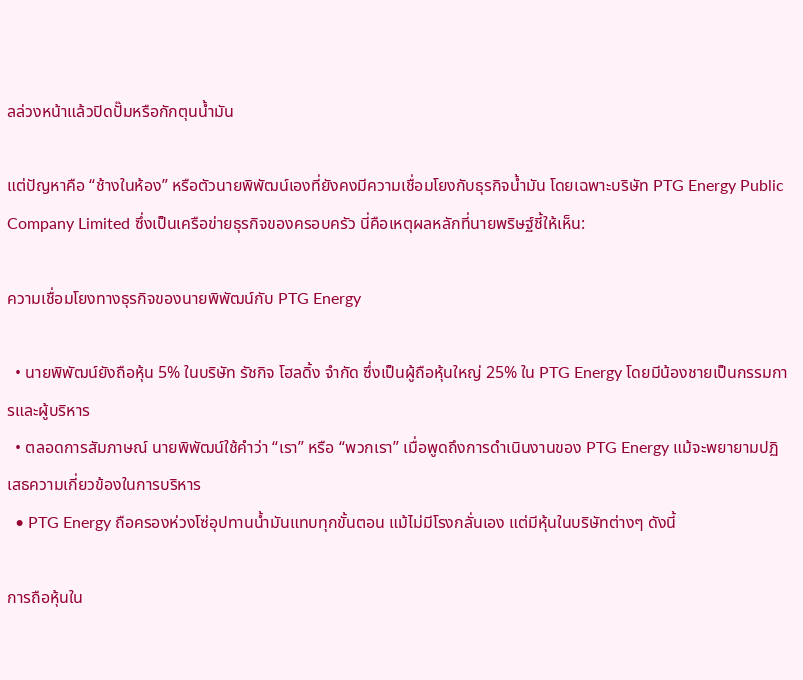ลล่วงหน้าแล้วปิดปั๊มหรือกักตุนน้ำมัน

แต่ปัญหาคือ “ช้างในห้อง” หรือตัวนายพิพัฒน์เองที่ยังคงมีความเชื่อมโยงกับธุรกิจน้ำมัน โดยเฉพาะบริษัท PTG Energy Public Company Limited ซึ่งเป็นเครือข่ายธุรกิจของครอบครัว นี่คือเหตุผลหลักที่นายพริษฐ์ชี้ให้เห็น:

ความเชื่อมโยงทางธุรกิจของนายพิพัฒน์กับ PTG Energy

  • นายพิพัฒน์ยังถือหุ้น 5% ในบริษัท รัชกิจ โฮลดิ้ง จำกัด ซึ่งเป็นผู้ถือหุ้นใหญ่ 25% ใน PTG Energy โดยมีน้องชายเป็นกรรมการและผู้บริหาร
  • ตลอดการสัมภาษณ์ นายพิพัฒน์ใช้คำว่า “เรา” หรือ “พวกเรา” เมื่อพูดถึงการดำเนินงานของ PTG Energy แม้จะพยายามปฏิเสธความเกี่ยวข้องในการบริหาร
  • PTG Energy ถือครองห่วงโซ่อุปทานน้ำมันแทบทุกขั้นตอน แม้ไม่มีโรงกลั่นเอง แต่มีหุ้นในบริษัทต่างๆ ดังนี้

การถือหุ้นใน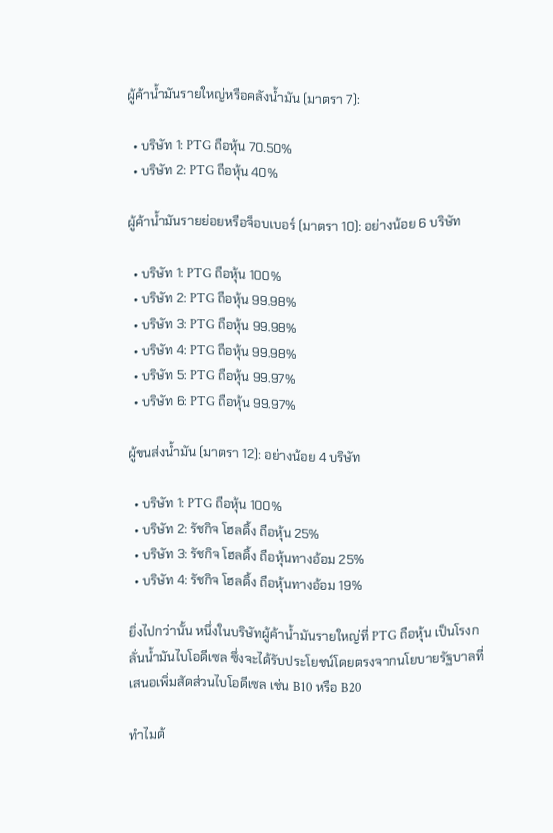ผู้ค้าน้ำมันรายใหญ่หรือคลังน้ำมัน (มาตรา 7):

  • บริษัท 1: PTG ถือหุ้น 70.50%
  • บริษัท 2: PTG ถือหุ้น 40%

ผู้ค้าน้ำมันรายย่อยหรือจ็อบเบอร์ (มาตรา 10): อย่างน้อย 6 บริษัท

  • บริษัท 1: PTG ถือหุ้น 100%
  • บริษัท 2: PTG ถือหุ้น 99.98%
  • บริษัท 3: PTG ถือหุ้น 99.98%
  • บริษัท 4: PTG ถือหุ้น 99.98%
  • บริษัท 5: PTG ถือหุ้น 99.97%
  • บริษัท 6: PTG ถือหุ้น 99.97%

ผู้ขนส่งน้ำมัน (มาตรา 12): อย่างน้อย 4 บริษัท

  • บริษัท 1: PTG ถือหุ้น 100%
  • บริษัท 2: รัชกิจ โฮลดิ้ง ถือหุ้น 25%
  • บริษัท 3: รัชกิจ โฮลดิ้ง ถือหุ้นทางอ้อม 25%
  • บริษัท 4: รัชกิจ โฮลดิ้ง ถือหุ้นทางอ้อม 19%

ยิ่งไปกว่านั้น หนึ่งในบริษัทผู้ค้าน้ำมันรายใหญ่ที่ PTG ถือหุ้น เป็นโรงกลั่นน้ำมันไบโอดีเซล ซึ่งจะได้รับประโยชน์โดยตรงจากนโยบายรัฐบาลที่เสนอเพิ่มสัดส่วนไบโอดีเซล เช่น B10 หรือ B20

ทำไมต้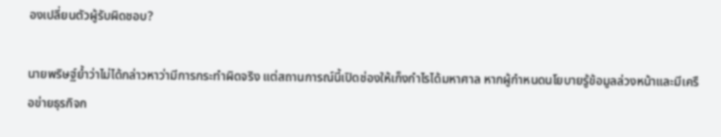องเปลี่ยนตัวผู้รับผิดชอบ?

นายพริษฐ์ย้ำว่าไม่ได้กล่าวหาว่ามีการกระทำผิดจริง แต่สถานการณ์นี้เปิดช่องให้เก็งกำไรได้มหาศาล หากผู้กำหนดนโยบายรู้ข้อมูลล่วงหน้าและมีเครือข่ายธุรกิจก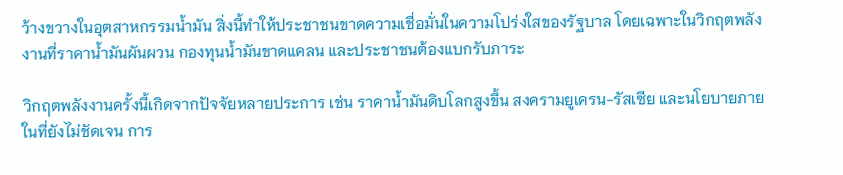ว้างขวางในอุตสาหกรรมน้ำมัน สิ่งนี้ทำให้ประชาชนขาดความเชื่อมั่นในความโปร่งใสของรัฐบาล โดยเฉพาะในวิกฤตพลังงานที่ราคาน้ำมันผันผวน กองทุนน้ำมันขาดแคลน และประชาชนต้องแบกรับภาระ

วิกฤตพลังงานครั้งนี้เกิดจากปัจจัยหลายประการ เช่น ราคาน้ำมันดิบโลกสูงขึ้น สงครามยูเครน-รัสเซีย และนโยบายภายในที่ยังไม่ชัดเจน การ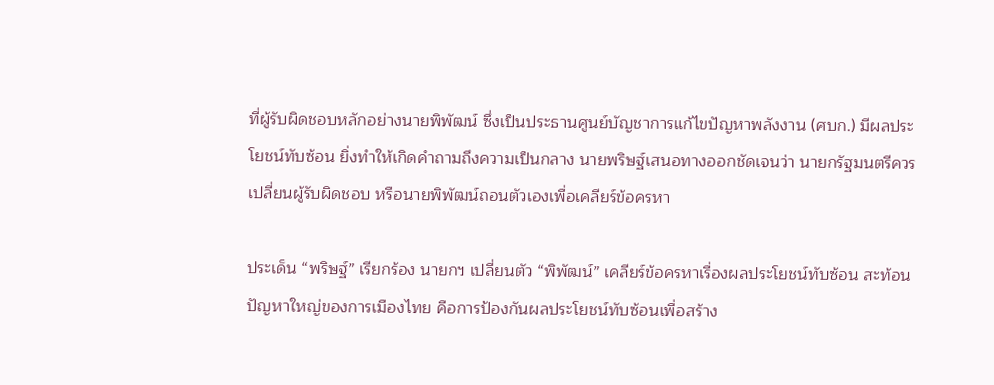ที่ผู้รับผิดชอบหลักอย่างนายพิพัฒน์ ซึ่งเป็นประธานศูนย์บัญชาการแก้ไขปัญหาพลังงาน (ศบก.) มีผลประโยชน์ทับซ้อน ยิ่งทำให้เกิดคำถามถึงความเป็นกลาง นายพริษฐ์เสนอทางออกชัดเจนว่า นายกรัฐมนตรีควรเปลี่ยนผู้รับผิดชอบ หรือนายพิพัฒน์ถอนตัวเองเพื่อเคลียร์ข้อครหา

ประเด็น “พริษฐ์” เรียกร้อง นายกฯ เปลี่ยนตัว “พิพัฒน์” เคลียร์ข้อครหาเรื่องผลประโยชน์ทับซ้อน สะท้อนปัญหาใหญ่ของการเมืองไทย คือการป้องกันผลประโยชน์ทับซ้อนเพื่อสร้าง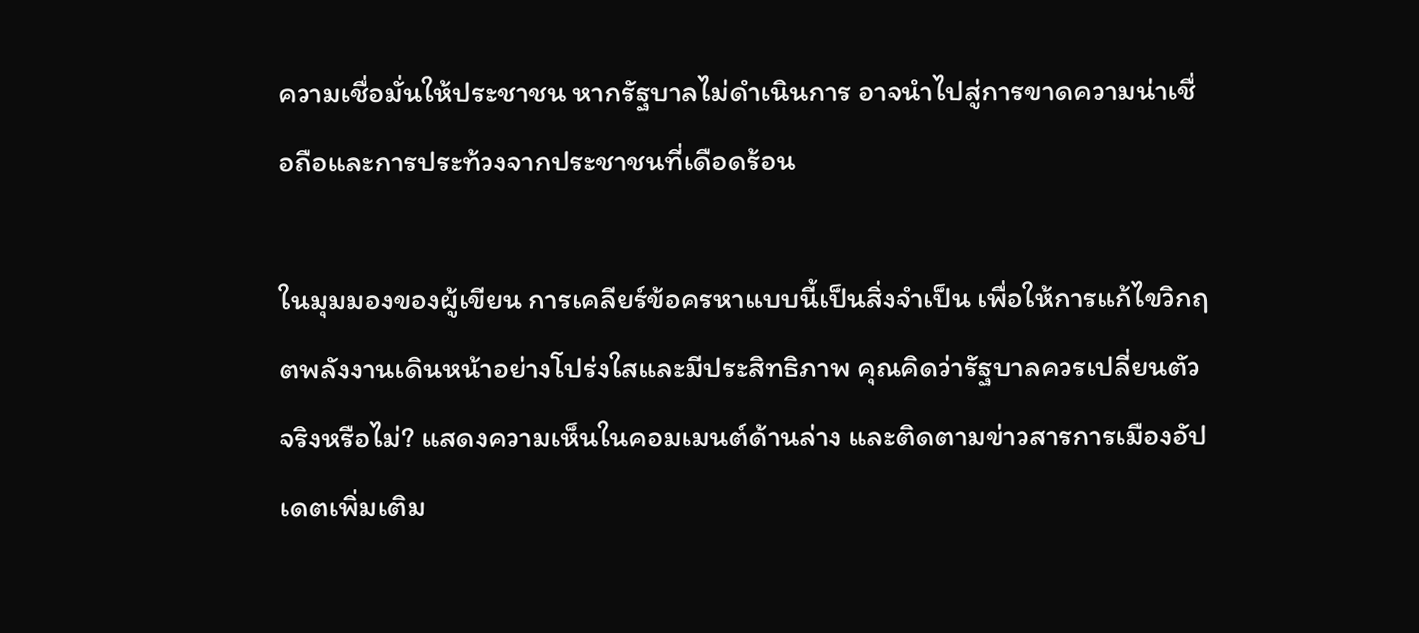ความเชื่อมั่นให้ประชาชน หากรัฐบาลไม่ดำเนินการ อาจนำไปสู่การขาดความน่าเชื่อถือและการประท้วงจากประชาชนที่เดือดร้อน

ในมุมมองของผู้เขียน การเคลียร์ข้อครหาแบบนี้เป็นสิ่งจำเป็น เพื่อให้การแก้ไขวิกฤตพลังงานเดินหน้าอย่างโปร่งใสและมีประสิทธิภาพ คุณคิดว่ารัฐบาลควรเปลี่ยนตัวจริงหรือไม่? แสดงความเห็นในคอมเมนต์ด้านล่าง และติดตามข่าวสารการเมืองอัปเดตเพิ่มเติม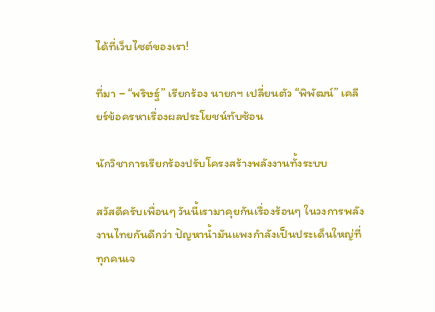ได้ที่เว็บไซต์ของเรา!

ที่มา – “พริษฐ์” เรียกร้อง นายกฯ เปลี่ยนตัว “พิพัฒน์” เคลียร์ข้อครหาเรื่องผลประโยชน์ทับซ้อน

นักวิชาการเรียกร้องปรับโครงสร้างพลังงานทั้งระบบ

สวัสดีครับเพื่อนๆ วันนี้เรามาคุยกันเรื่องร้อนๆ ในวงการพลังงานไทยกันดีกว่า ปัญหาน้ำมันแพงกำลังเป็นประเด็นใหญ่ที่ทุกคนเจ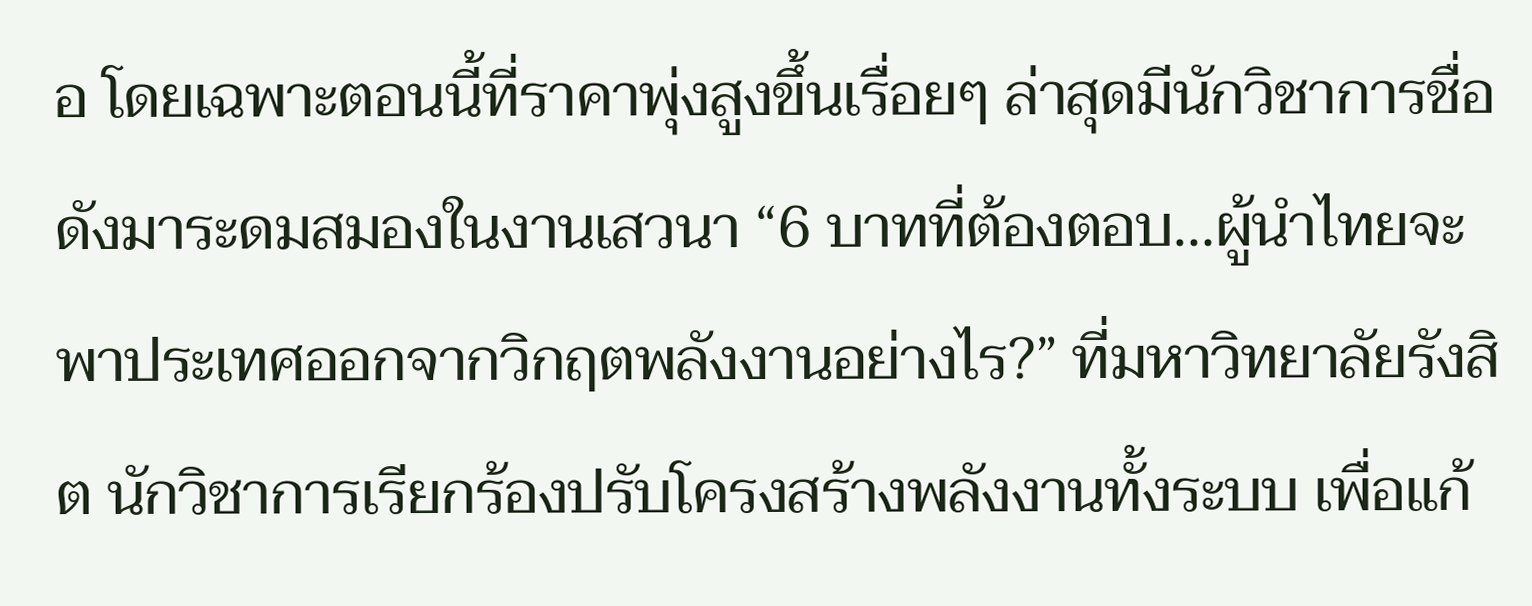อ โดยเฉพาะตอนนี้ที่ราคาพุ่งสูงขึ้นเรื่อยๆ ล่าสุดมีนักวิชาการชื่อดังมาระดมสมองในงานเสวนา “6 บาทที่ต้องตอบ…ผู้นำไทยจะพาประเทศออกจากวิกฤตพลังงานอย่างไร?” ที่มหาวิทยาลัยรังสิต นักวิชาการเรียกร้องปรับโครงสร้างพลังงานทั้งระบบ เพื่อแก้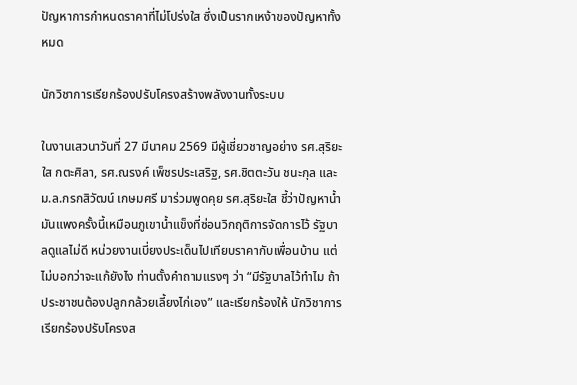ปัญหาการกำหนดราคาที่ไม่โปร่งใส ซึ่งเป็นรากเหง้าของปัญหาทั้งหมด

นักวิชาการเรียกร้องปรับโครงสร้างพลังงานทั้งระบบ

ในงานเสวนาวันที่ 27 มีนาคม 2569 มีผู้เชี่ยวชาญอย่าง รศ.สุริยะใส กตะศิลา, รศ.ณรงค์ เพ็ชรประเสริฐ, รศ.ชิตตะวัน ชนะกุล และ ม.ล.กรกสิวัฒน์ เกษมศรี มาร่วมพูดคุย รศ.สุริยะใส ชี้ว่าปัญหาน้ำมันแพงครั้งนี้เหมือนภูเขาน้ำแข็งที่ซ่อนวิกฤติการจัดการไว้ รัฐบาลดูแลไม่ดี หน่วยงานเบี่ยงประเด็นไปเทียบราคากับเพื่อนบ้าน แต่ไม่บอกว่าจะแก้ยังไง ท่านตั้งคำถามแรงๆ ว่า “มีรัฐบาลไว้ทำไม ถ้าประชาชนต้องปลูกกล้วยเลี้ยงไก่เอง” และเรียกร้องให้ นักวิชาการเรียกร้องปรับโครงส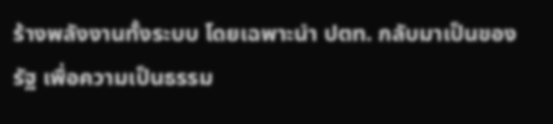ร้างพลังงานทั้งระบบ โดยเฉพาะนำ ปตท. กลับมาเป็นของรัฐ เพื่อความเป็นธรรม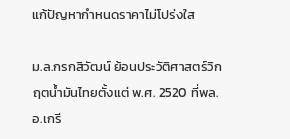แก้ปัญหากำหนดราคาไม่โปร่งใส

ม.ล.กรกสิวัฒน์ ย้อนประวัติศาสตร์วิกฤตน้ำมันไทยตั้งแต่ พ.ศ. 2520 ที่พล.อ.เกรี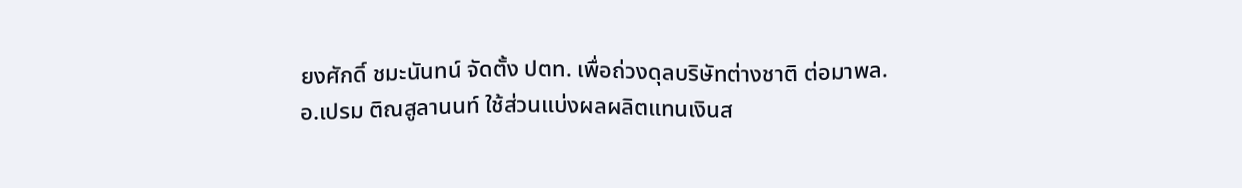ยงศักดิ์ ชมะนันทน์ จัดตั้ง ปตท. เพื่อถ่วงดุลบริษัทต่างชาติ ต่อมาพล.อ.เปรม ติณสูลานนท์ ใช้ส่วนแบ่งผลผลิตแทนเงินส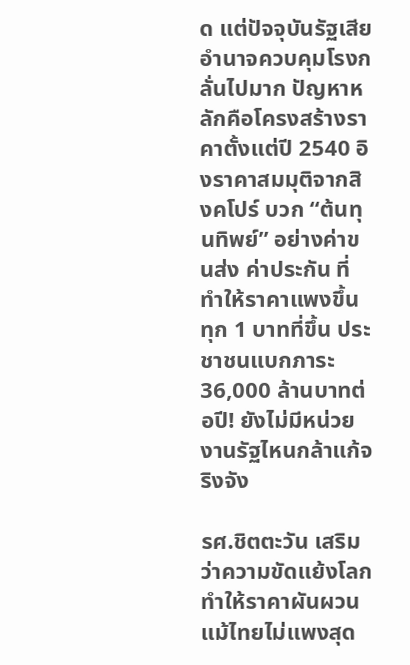ด แต่ปัจจุบันรัฐเสียอำนาจควบคุมโรงกลั่นไปมาก ปัญหาหลักคือโครงสร้างราคาตั้งแต่ปี 2540 อิงราคาสมมุติจากสิงคโปร์ บวก “ต้นทุนทิพย์” อย่างค่าขนส่ง ค่าประกัน ที่ทำให้ราคาแพงขึ้น ทุก 1 บาทที่ขึ้น ประชาชนแบกภาระ 36,000 ล้านบาทต่อปี! ยังไม่มีหน่วยงานรัฐไหนกล้าแก้จริงจัง

รศ.ชิตตะวัน เสริมว่าความขัดแย้งโลกทำให้ราคาผันผวน แม้ไทยไม่แพงสุด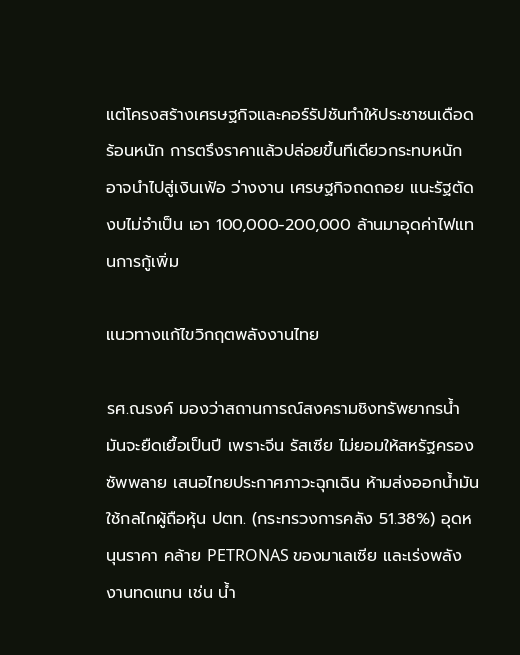แต่โครงสร้างเศรษฐกิจและคอร์รัปชันทำให้ประชาชนเดือดร้อนหนัก การตรึงราคาแล้วปล่อยขึ้นทีเดียวกระทบหนัก อาจนำไปสู่เงินเฟ้อ ว่างงาน เศรษฐกิจถดถอย แนะรัฐตัดงบไม่จำเป็น เอา 100,000-200,000 ล้านมาอุดค่าไฟแทนการกู้เพิ่ม

แนวทางแก้ไขวิกฤตพลังงานไทย

รศ.ณรงค์ มองว่าสถานการณ์สงครามชิงทรัพยากรน้ำมันจะยืดเยื้อเป็นปี เพราะจีน รัสเซีย ไม่ยอมให้สหรัฐครองซัพพลาย เสนอไทยประกาศภาวะฉุกเฉิน ห้ามส่งออกน้ำมัน ใช้กลไกผู้ถือหุ้น ปตท. (กระทรวงการคลัง 51.38%) อุดหนุนราคา คล้าย PETRONAS ของมาเลเซีย และเร่งพลังงานทดแทน เช่น น้ำ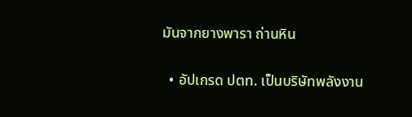มันจากยางพารา ถ่านหิน

  • อัปเกรด ปตท. เป็นบริษัทพลังงาน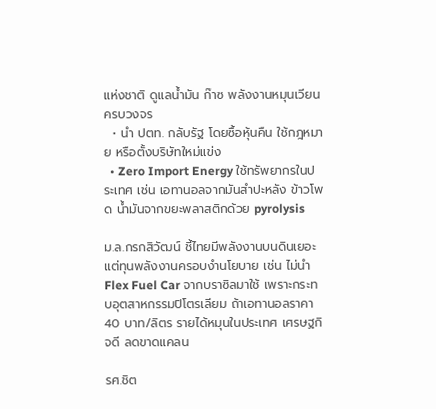แห่งชาติ ดูแลน้ำมัน ก๊าซ พลังงานหมุนเวียนครบวงจร
  • นำ ปตท. กลับรัฐ โดยซื้อหุ้นคืน ใช้กฎหมาย หรือตั้งบริษัทใหม่แข่ง
  • Zero Import Energy ใช้ทรัพยากรในประเทศ เช่น เอทานอลจากมันสำปะหลัง ข้าวโพด น้ำมันจากขยะพลาสติกด้วย pyrolysis

ม.ล.กรกสิวัฒน์ ชี้ไทยมีพลังงานบนดินเยอะ แต่ทุนพลังงานครอบงำนโยบาย เช่น ไม่นำ Flex Fuel Car จากบราซิลมาใช้ เพราะกระทบอุตสาหกรรมปิโตรเลียม ถ้าเอทานอลราคา 40 บาท/ลิตร รายได้หมุนในประเทศ เศรษฐกิจดี ลดขาดแคลน

รศ.ชิต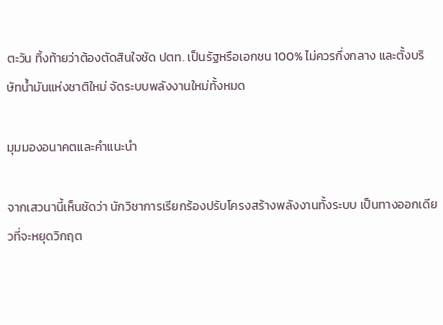ตะวัน ทิ้งท้ายว่าต้องตัดสินใจชัด ปตท. เป็นรัฐหรือเอกชน 100% ไม่ควรกึ่งกลาง และตั้งบริษัทน้ำมันแห่งชาติใหม่ จัดระบบพลังงานใหม่ทั้งหมด

มุมมองอนาคตและคำแนะนำ

จากเสวนานี้เห็นชัดว่า นักวิชาการเรียกร้องปรับโครงสร้างพลังงานทั้งระบบ เป็นทางออกเดียวที่จะหยุดวิกฤต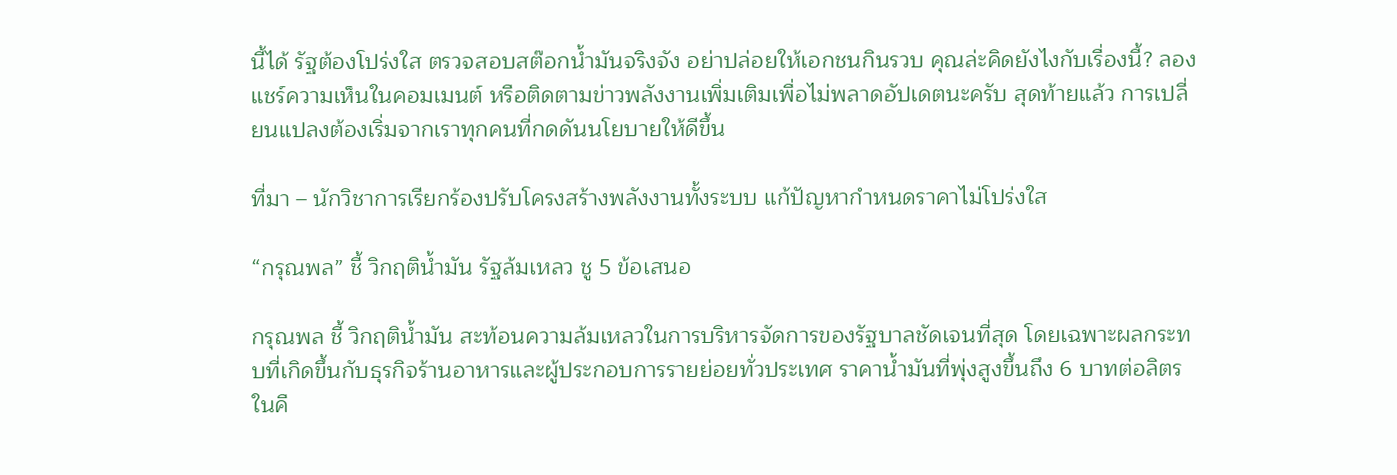นี้ได้ รัฐต้องโปร่งใส ตรวจสอบสต๊อกน้ำมันจริงจัง อย่าปล่อยให้เอกชนกินรวบ คุณล่ะคิดยังไงกับเรื่องนี้? ลองแชร์ความเห็นในคอมเมนต์ หรือติดตามข่าวพลังงานเพิ่มเติมเพื่อไม่พลาดอัปเดตนะครับ สุดท้ายแล้ว การเปลี่ยนแปลงต้องเริ่มจากเราทุกคนที่กดดันนโยบายให้ดีขึ้น

ที่มา – นักวิชาการเรียกร้องปรับโครงสร้างพลังงานทั้งระบบ แก้ปัญหากำหนดราคาไม่โปร่งใส

“กรุณพล” ชี้ วิกฤติน้ำมัน รัฐล้มเหลว ชู 5 ข้อเสนอ

กรุณพล ชี้ วิกฤติน้ำมัน สะท้อนความล้มเหลวในการบริหารจัดการของรัฐบาลชัดเจนที่สุด โดยเฉพาะผลกระทบที่เกิดขึ้นกับธุรกิจร้านอาหารและผู้ประกอบการรายย่อยทั่วประเทศ ราคาน้ำมันที่พุ่งสูงขึ้นถึง 6 บาทต่อลิตรในคื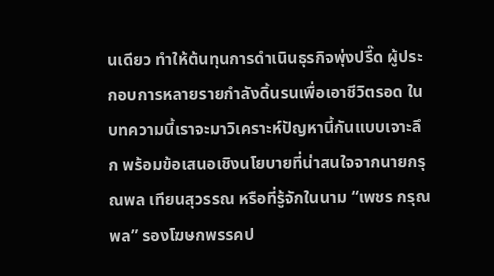นเดียว ทำให้ต้นทุนการดำเนินธุรกิจพุ่งปรี๊ด ผู้ประกอบการหลายรายกำลังดิ้นรนเพื่อเอาชีวิตรอด ในบทความนี้เราจะมาวิเคราะห์ปัญหานี้กันแบบเจาะลึก พร้อมข้อเสนอเชิงนโยบายที่น่าสนใจจากนายกรุณพล เทียนสุวรรณ หรือที่รู้จักในนาม “เพชร กรุณพล” รองโฆษกพรรคป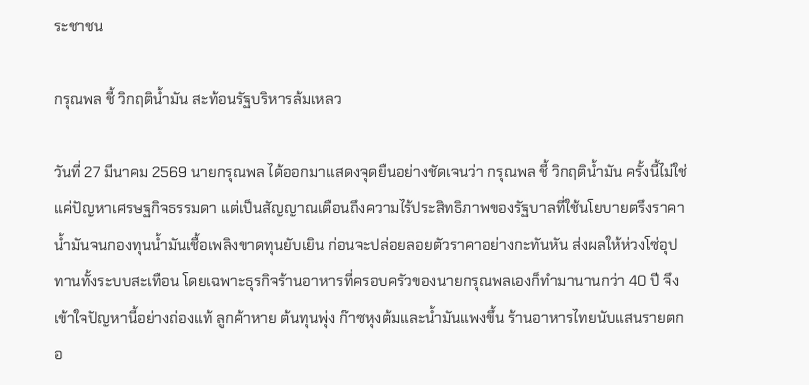ระชาชน

กรุณพล ชี้ วิกฤติน้ำมัน สะท้อนรัฐบริหารล้มเหลว

วันที่ 27 มีนาคม 2569 นายกรุณพล ได้ออกมาแสดงจุดยืนอย่างชัดเจนว่า กรุณพล ชี้ วิกฤติน้ำมัน ครั้งนี้ไม่ใช่แค่ปัญหาเศรษฐกิจธรรมดา แต่เป็นสัญญาณเตือนถึงความไร้ประสิทธิภาพของรัฐบาลที่ใช้นโยบายตรึงราคาน้ำมันจนกองทุนน้ำมันเชื้อเพลิงขาดทุนยับเยิน ก่อนจะปล่อยลอยตัวราคาอย่างกะทันหัน ส่งผลให้ห่วงโซ่อุปทานทั้งระบบสะเทือน โดยเฉพาะธุรกิจร้านอาหารที่ครอบครัวของนายกรุณพลเองก็ทำมานานกว่า 40 ปี จึงเข้าใจปัญหานี้อย่างถ่องแท้ ลูกค้าหาย ต้นทุนพุ่ง ก๊าซหุงต้มและน้ำมันแพงขึ้น ร้านอาหารไทยนับแสนรายตกอ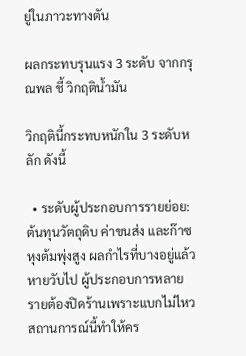ยู่ในภาวะทางตัน

ผลกระทบรุนแรง 3 ระดับ จากกรุณพล ชี้ วิกฤติน้ำมัน

วิกฤตินี้กระทบหนักใน 3 ระดับหลัก ดังนี้

  • ระดับผู้ประกอบการรายย่อย: ต้นทุนวัตถุดิบ ค่าขนส่ง และก๊าซหุงต้มพุ่งสูง ผลกำไรที่บางอยู่แล้วหายวับไป ผู้ประกอบการหลายรายต้องปิดร้านเพราะแบกไม่ไหว สถานการณ์นี้ทำให้คร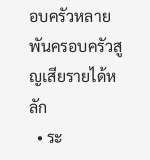อบครัวหลายพันครอบครัวสูญเสียรายได้หลัก
  • ระ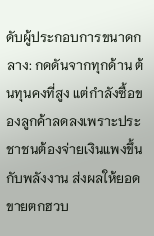ดับผู้ประกอบการขนาดกลาง: กดดันจากทุกด้าน ต้นทุนคงที่สูง แต่กำลังซื้อของลูกค้าลดลงเพราะประชาชนต้องจ่ายเงินแพงขึ้นกับพลังงาน ส่งผลให้ยอดขายตกฮวบ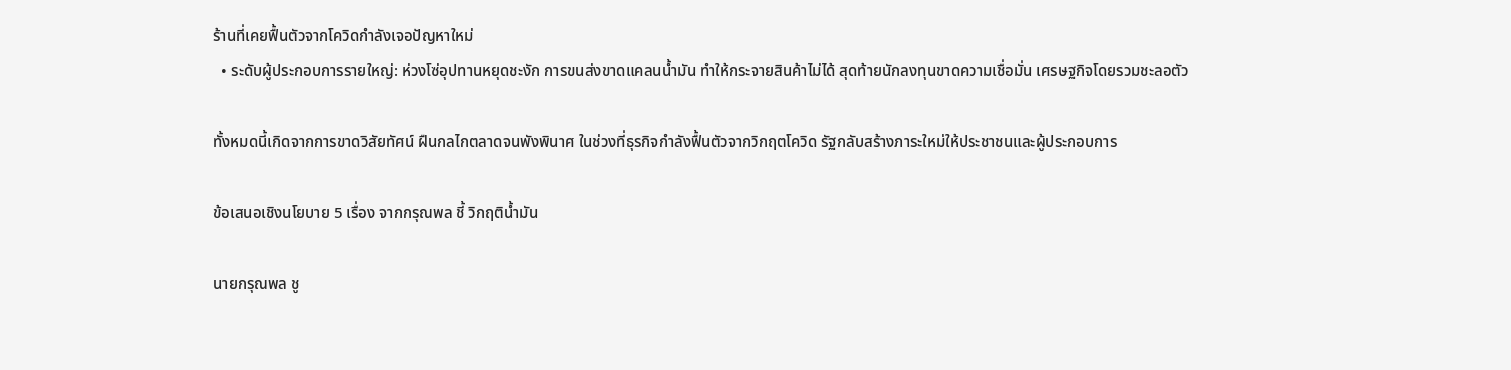ร้านที่เคยฟื้นตัวจากโควิดกำลังเจอปัญหาใหม่
  • ระดับผู้ประกอบการรายใหญ่: ห่วงโซ่อุปทานหยุดชะงัก การขนส่งขาดแคลนน้ำมัน ทำให้กระจายสินค้าไม่ได้ สุดท้ายนักลงทุนขาดความเชื่อมั่น เศรษฐกิจโดยรวมชะลอตัว

ทั้งหมดนี้เกิดจากการขาดวิสัยทัศน์ ฝืนกลไกตลาดจนพังพินาศ ในช่วงที่ธุรกิจกำลังฟื้นตัวจากวิกฤตโควิด รัฐกลับสร้างภาระใหม่ให้ประชาชนและผู้ประกอบการ

ข้อเสนอเชิงนโยบาย 5 เรื่อง จากกรุณพล ชี้ วิกฤติน้ำมัน

นายกรุณพล ชู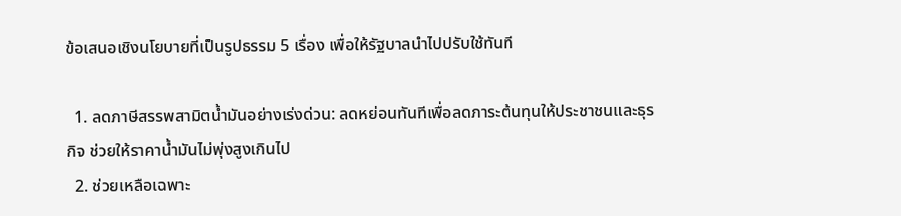ข้อเสนอเชิงนโยบายที่เป็นรูปธรรม 5 เรื่อง เพื่อให้รัฐบาลนำไปปรับใช้ทันที

  1. ลดภาษีสรรพสามิตน้ำมันอย่างเร่งด่วน: ลดหย่อนทันทีเพื่อลดภาระต้นทุนให้ประชาชนและธุรกิจ ช่วยให้ราคาน้ำมันไม่พุ่งสูงเกินไป
  2. ช่วยเหลือเฉพาะ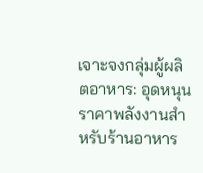เจาะจงกลุ่มผู้ผลิตอาหาร: อุดหนุนราคาพลังงานสำหรับร้านอาหาร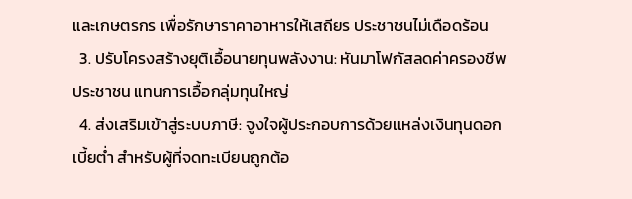และเกษตรกร เพื่อรักษาราคาอาหารให้เสถียร ประชาชนไม่เดือดร้อน
  3. ปรับโครงสร้างยุติเอื้อนายทุนพลังงาน: หันมาโฟกัสลดค่าครองชีพประชาชน แทนการเอื้อกลุ่มทุนใหญ่
  4. ส่งเสริมเข้าสู่ระบบภาษี: จูงใจผู้ประกอบการด้วยแหล่งเงินทุนดอกเบี้ยต่ำ สำหรับผู้ที่จดทะเบียนถูกต้อ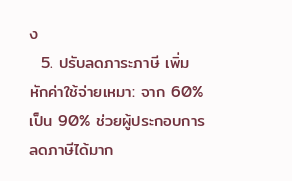ง
  5. ปรับลดภาระภาษี เพิ่มหักค่าใช้จ่ายเหมา: จาก 60% เป็น 90% ช่วยผู้ประกอบการลดภาษีได้มาก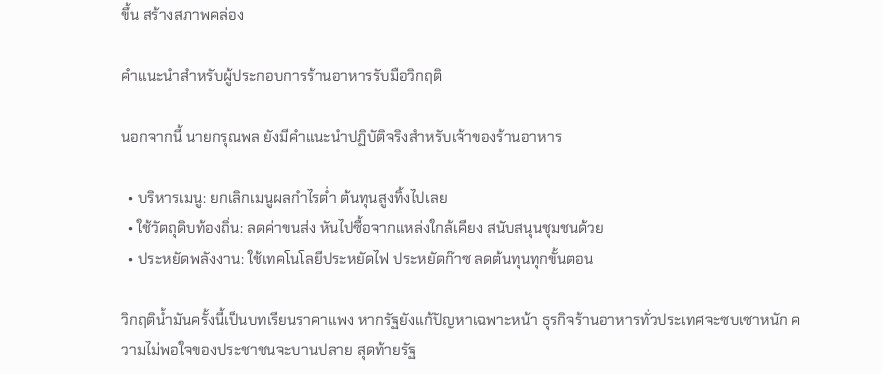ขึ้น สร้างสภาพคล่อง

คำแนะนำสำหรับผู้ประกอบการร้านอาหารรับมือวิกฤติ

นอกจากนี้ นายกรุณพล ยังมีคำแนะนำปฏิบัติจริงสำหรับเจ้าของร้านอาหาร

  • บริหารเมนู: ยกเลิกเมนูผลกำไรต่ำ ต้นทุนสูงทิ้งไปเลย
  • ใช้วัตถุดิบท้องถิ่น: ลดค่าขนส่ง หันไปซื้อจากแหล่งใกล้เคียง สนับสนุนชุมชนด้วย
  • ประหยัดพลังงาน: ใช้เทคโนโลยีประหยัดไฟ ประหยัดก๊าซ ลดต้นทุนทุกขั้นตอน

วิกฤติน้ำมันครั้งนี้เป็นบทเรียนราคาแพง หากรัฐยังแก้ปัญหาเฉพาะหน้า ธุรกิจร้านอาหารทั่วประเทศจะซบเซาหนัก ความไม่พอใจของประชาชนจะบานปลาย สุดท้ายรัฐ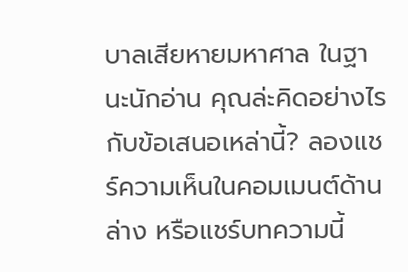บาลเสียหายมหาศาล ในฐานะนักอ่าน คุณล่ะคิดอย่างไรกับข้อเสนอเหล่านี้? ลองแชร์ความเห็นในคอมเมนต์ด้านล่าง หรือแชร์บทความนี้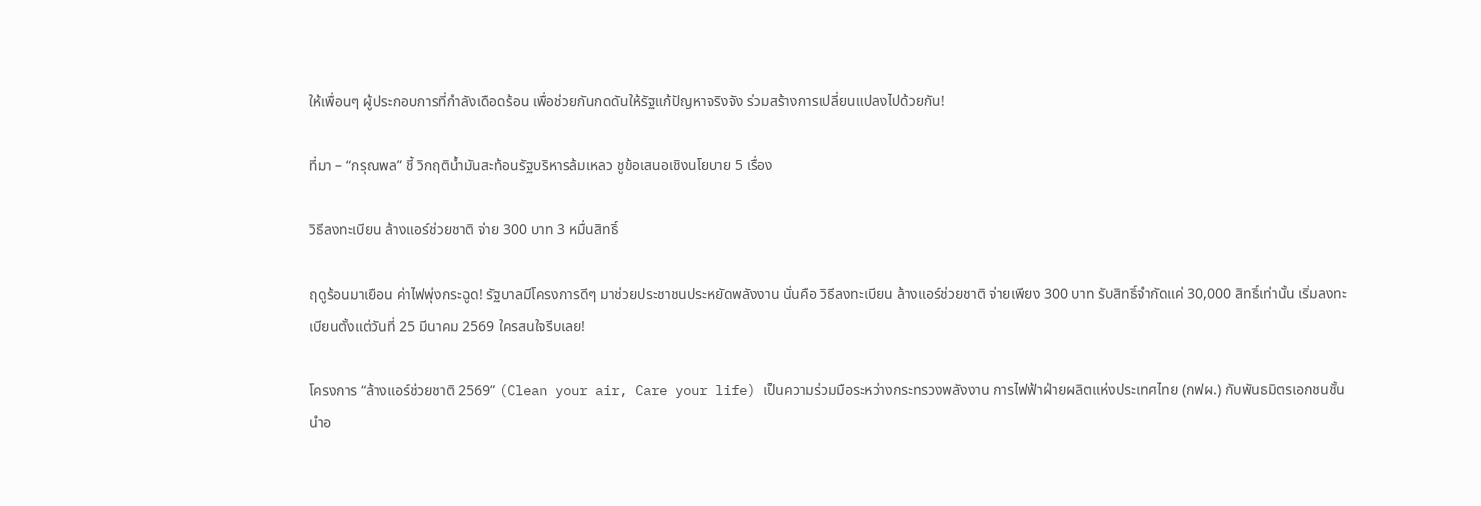ให้เพื่อนๆ ผู้ประกอบการที่กำลังเดือดร้อน เพื่อช่วยกันกดดันให้รัฐแก้ปัญหาจริงจัง ร่วมสร้างการเปลี่ยนแปลงไปด้วยกัน!

ที่มา – “กรุณพล” ชี้ วิกฤติน้ำมันสะท้อนรัฐบริหารล้มเหลว ชูข้อเสนอเชิงนโยบาย 5 เรื่อง

วิธีลงทะเบียน ล้างแอร์ช่วยชาติ จ่าย 300 บาท 3 หมื่นสิทธิ์

ฤดูร้อนมาเยือน ค่าไฟพุ่งกระฉูด! รัฐบาลมีโครงการดีๆ มาช่วยประชาชนประหยัดพลังงาน นั่นคือ วิธีลงทะเบียน ล้างแอร์ช่วยชาติ จ่ายเพียง 300 บาท รับสิทธิ์จำกัดแค่ 30,000 สิทธิ์เท่านั้น เริ่มลงทะเบียนตั้งแต่วันที่ 25 มีนาคม 2569 ใครสนใจรีบเลย!

โครงการ “ล้างแอร์ช่วยชาติ 2569” (Clean your air, Care your life) เป็นความร่วมมือระหว่างกระทรวงพลังงาน การไฟฟ้าฝ่ายผลิตแห่งประเทศไทย (กฟผ.) กับพันธมิตรเอกชนชั้นนำอ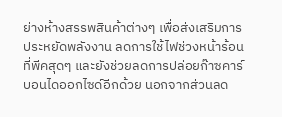ย่างห้างสรรพสินค้าต่างๆ เพื่อส่งเสริมการประหยัดพลังงาน ลดการใช้ไฟช่วงหน้าร้อนที่พีคสุดๆ และยังช่วยลดการปล่อยก๊าซคาร์บอนไดออกไซด์อีกด้วย นอกจากส่วนลด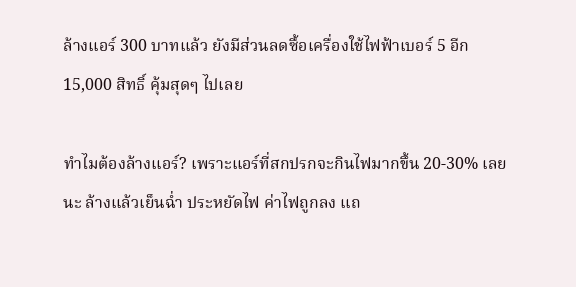ล้างแอร์ 300 บาทแล้ว ยังมีส่วนลดซื้อเครื่องใช้ไฟฟ้าเบอร์ 5 อีก 15,000 สิทธิ์ คุ้มสุดๆ ไปเลย

ทำไมต้องล้างแอร์? เพราะแอร์ที่สกปรกจะกินไฟมากขึ้น 20-30% เลยนะ ล้างแล้วเย็นฉ่ำ ประหยัดไฟ ค่าไฟถูกลง แถ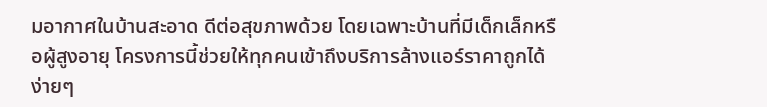มอากาศในบ้านสะอาด ดีต่อสุขภาพด้วย โดยเฉพาะบ้านที่มีเด็กเล็กหรือผู้สูงอายุ โครงการนี้ช่วยให้ทุกคนเข้าถึงบริการล้างแอร์ราคาถูกได้ง่ายๆ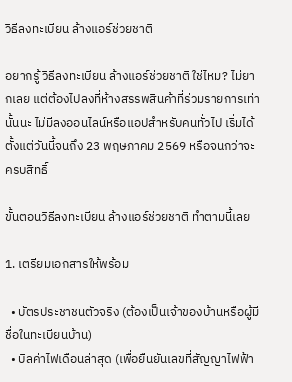วิธีลงทะเบียน ล้างแอร์ช่วยชาติ

อยากรู้ วิธีลงทะเบียน ล้างแอร์ช่วยชาติ ใช่ไหม? ไม่ยากเลย แต่ต้องไปลงที่ห้างสรรพสินค้าที่ร่วมรายการเท่านั้นนะ ไม่มีลงออนไลน์หรือแอปสำหรับคนทั่วไป เริ่มได้ตั้งแต่วันนี้จนถึง 23 พฤษภาคม 2569 หรือจนกว่าจะครบสิทธิ์

ขั้นตอนวิธีลงทะเบียน ล้างแอร์ช่วยชาติ ทำตามนี้เลย

1. เตรียมเอกสารให้พร้อม

  • บัตรประชาชนตัวจริง (ต้องเป็นเจ้าของบ้านหรือผู้มีชื่อในทะเบียนบ้าน)
  • บิลค่าไฟเดือนล่าสุด (เพื่อยืนยันเลขที่สัญญาไฟฟ้า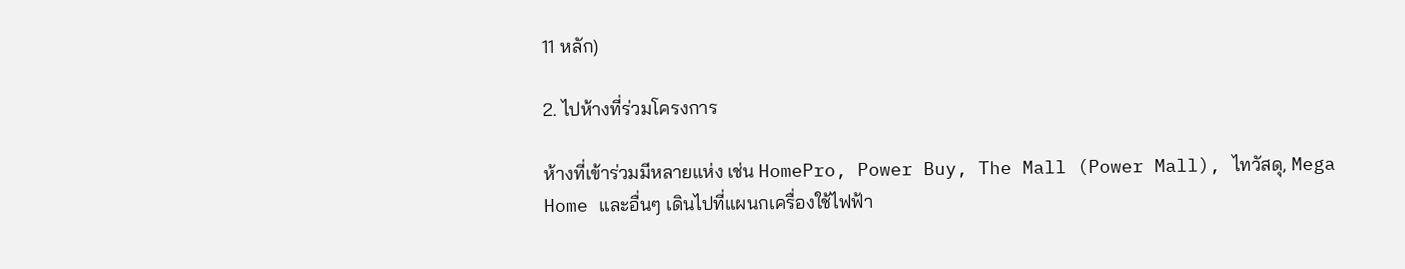11 หลัก)

2. ไปห้างที่ร่วมโครงการ

ห้างที่เข้าร่วมมีหลายแห่ง เช่น HomePro, Power Buy, The Mall (Power Mall), ไทวัสดุ, Mega Home และอื่นๆ เดินไปที่แผนกเครื่องใช้ไฟฟ้า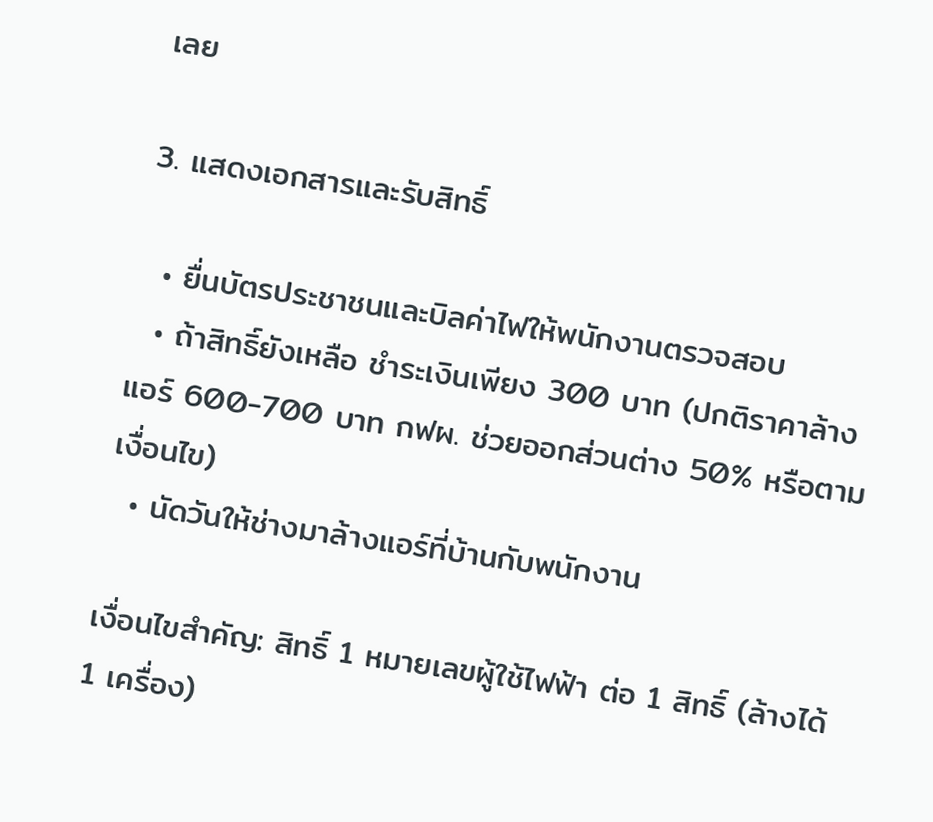เลย

3. แสดงเอกสารและรับสิทธิ์

  • ยื่นบัตรประชาชนและบิลค่าไฟให้พนักงานตรวจสอบ
  • ถ้าสิทธิ์ยังเหลือ ชำระเงินเพียง 300 บาท (ปกติราคาล้างแอร์ 600-700 บาท กฟผ. ช่วยออกส่วนต่าง 50% หรือตามเงื่อนไข)
  • นัดวันให้ช่างมาล้างแอร์ที่บ้านกับพนักงาน

เงื่อนไขสำคัญ: สิทธิ์ 1 หมายเลขผู้ใช้ไฟฟ้า ต่อ 1 สิทธิ์ (ล้างได้ 1 เครื่อง)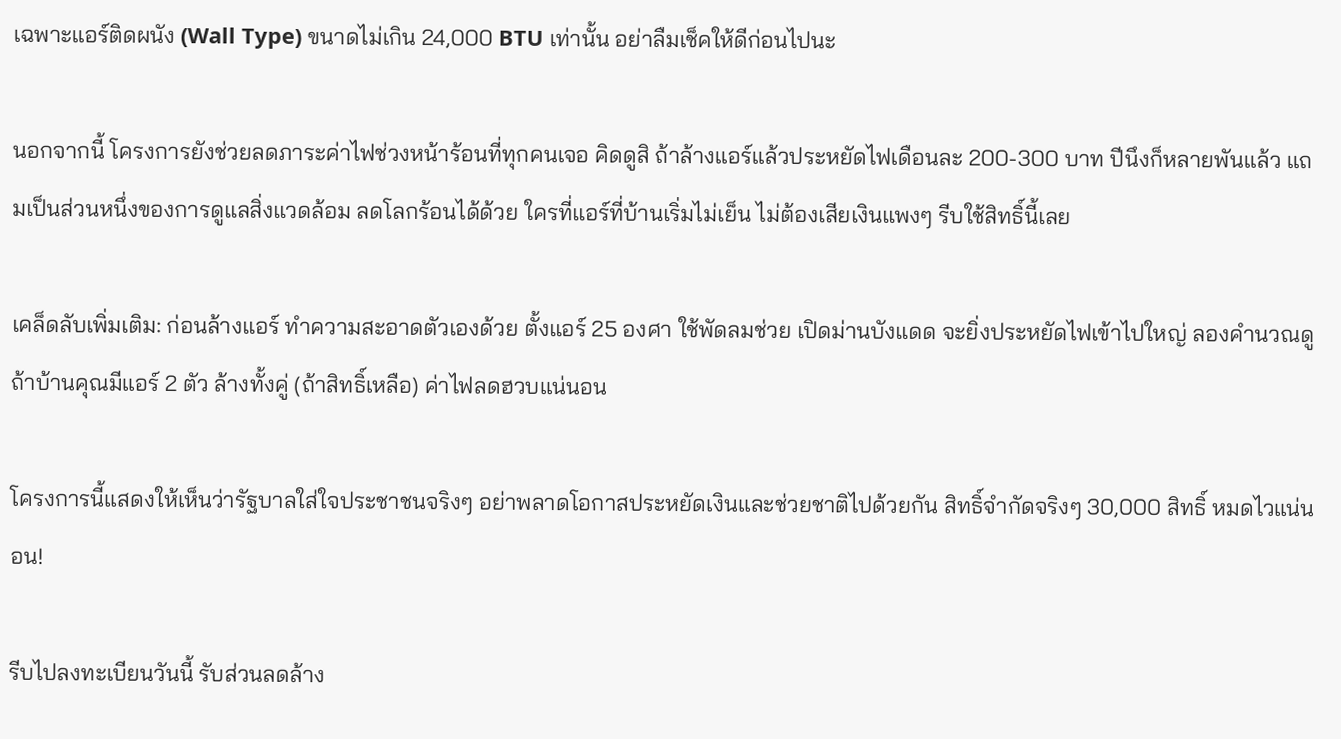เฉพาะแอร์ติดผนัง (Wall Type) ขนาดไม่เกิน 24,000 BTU เท่านั้น อย่าลืมเช็คให้ดีก่อนไปนะ

นอกจากนี้ โครงการยังช่วยลดภาระค่าไฟช่วงหน้าร้อนที่ทุกคนเจอ คิดดูสิ ถ้าล้างแอร์แล้วประหยัดไฟเดือนละ 200-300 บาท ปีนึงก็หลายพันแล้ว แถมเป็นส่วนหนึ่งของการดูแลสิ่งแวดล้อม ลดโลกร้อนได้ด้วย ใครที่แอร์ที่บ้านเริ่มไม่เย็น ไม่ต้องเสียเงินแพงๆ รีบใช้สิทธิ์นี้เลย

เคล็ดลับเพิ่มเติม: ก่อนล้างแอร์ ทำความสะอาดตัวเองด้วย ตั้งแอร์ 25 องศา ใช้พัดลมช่วย เปิดม่านบังแดด จะยิ่งประหยัดไฟเข้าไปใหญ่ ลองคำนวณดู ถ้าบ้านคุณมีแอร์ 2 ตัว ล้างทั้งคู่ (ถ้าสิทธิ์เหลือ) ค่าไฟลดฮวบแน่นอน

โครงการนี้แสดงให้เห็นว่ารัฐบาลใส่ใจประชาชนจริงๆ อย่าพลาดโอกาสประหยัดเงินและช่วยชาติไปด้วยกัน สิทธิ์จำกัดจริงๆ 30,000 สิทธิ์ หมดไวแน่นอน!

รีบไปลงทะเบียนวันนี้ รับส่วนลดล้าง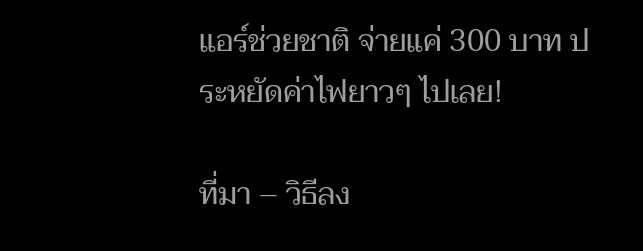แอร์ช่วยชาติ จ่ายแค่ 300 บาท ประหยัดค่าไฟยาวๆ ไปเลย!

ที่มา – วิธีลง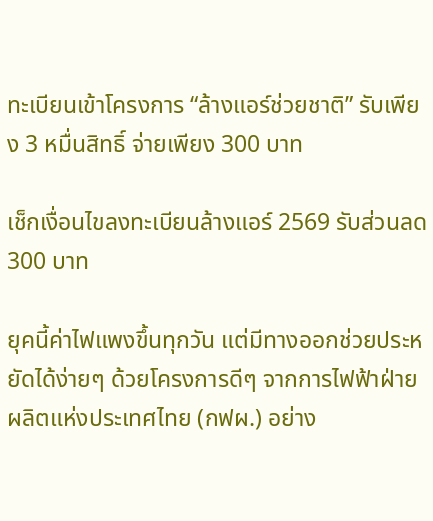ทะเบียนเข้าโครงการ “ล้างแอร์ช่วยชาติ” รับเพียง 3 หมื่นสิทธิ์ จ่ายเพียง 300 บาท

เช็กเงื่อนไขลงทะเบียนล้างแอร์ 2569 รับส่วนลด 300 บาท

ยุคนี้ค่าไฟแพงขึ้นทุกวัน แต่มีทางออกช่วยประหยัดได้ง่ายๆ ด้วยโครงการดีๆ จากการไฟฟ้าฝ่ายผลิตแห่งประเทศไทย (กฟผ.) อย่าง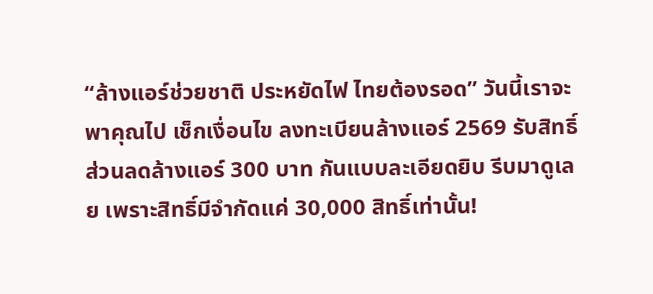“ล้างแอร์ช่วยชาติ ประหยัดไฟ ไทยต้องรอด” วันนี้เราจะพาคุณไป เช็กเงื่อนไข ลงทะเบียนล้างแอร์ 2569 รับสิทธิ์ส่วนลดล้างแอร์ 300 บาท กันแบบละเอียดยิบ รีบมาดูเลย เพราะสิทธิ์มีจำกัดแค่ 30,000 สิทธิ์เท่านั้น!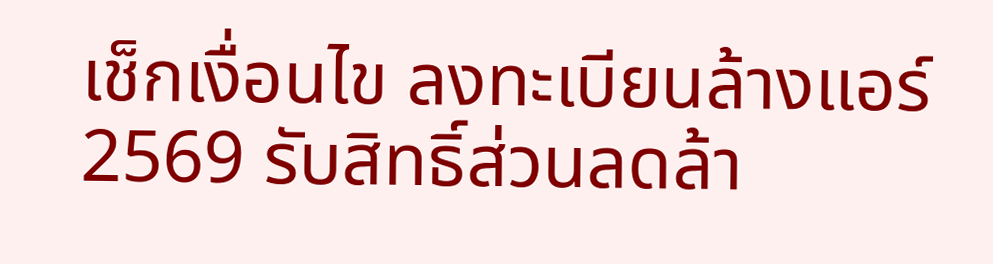เช็กเงื่อนไข ลงทะเบียนล้างแอร์ 2569 รับสิทธิ์ส่วนลดล้า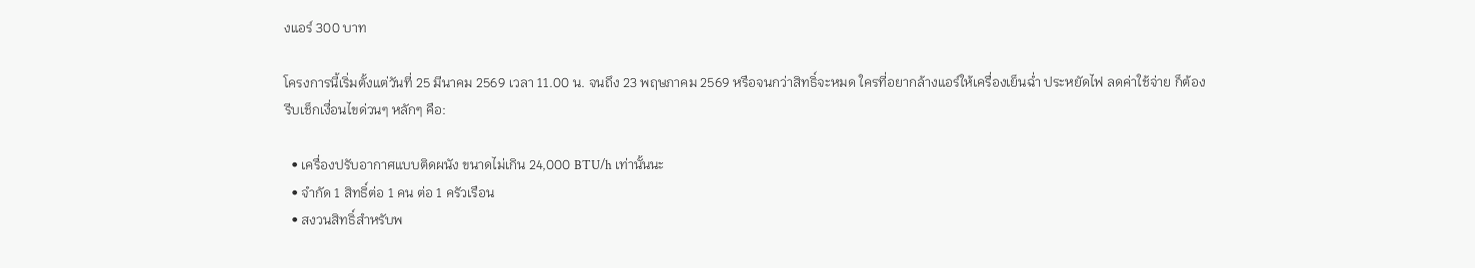งแอร์ 300 บาท

โครงการนี้เริ่มตั้งแต่วันที่ 25 มีนาคม 2569 เวลา 11.00 น. จนถึง 23 พฤษภาคม 2569 หรือจนกว่าสิทธิ์จะหมด ใครที่อยากล้างแอร์ให้เครื่องเย็นฉ่ำ ประหยัดไฟ ลดค่าใช้จ่าย ก็ต้องรีบเช็กเงื่อนไขด่วนๆ หลักๆ คือ:

  • เครื่องปรับอากาศแบบติดผนัง ขนาดไม่เกิน 24,000 BTU/h เท่านั้นนะ
  • จำกัด 1 สิทธิ์ต่อ 1 คน ต่อ 1 ครัวเรือน
  • สงวนสิทธิ์สำหรับพ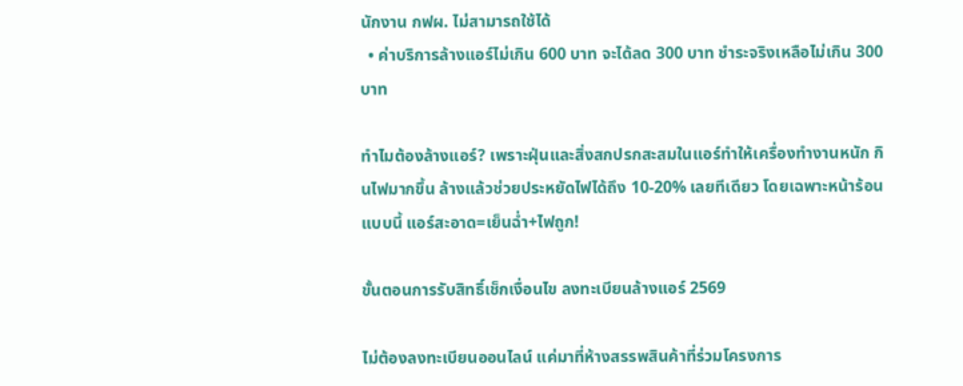นักงาน กฟผ. ไม่สามารถใช้ได้
  • ค่าบริการล้างแอร์ไม่เกิน 600 บาท จะได้ลด 300 บาท ชำระจริงเหลือไม่เกิน 300 บาท

ทำไมต้องล้างแอร์? เพราะฝุ่นและสิ่งสกปรกสะสมในแอร์ทำให้เครื่องทำงานหนัก กินไฟมากขึ้น ล้างแล้วช่วยประหยัดไฟได้ถึง 10-20% เลยทีเดียว โดยเฉพาะหน้าร้อนแบบนี้ แอร์สะอาด=เย็นฉ่ำ+ไฟถูก!

ขั้นตอนการรับสิทธิ์เช็กเงื่อนไข ลงทะเบียนล้างแอร์ 2569

ไม่ต้องลงทะเบียนออนไลน์ แค่มาที่ห้างสรรพสินค้าที่ร่วมโครงการ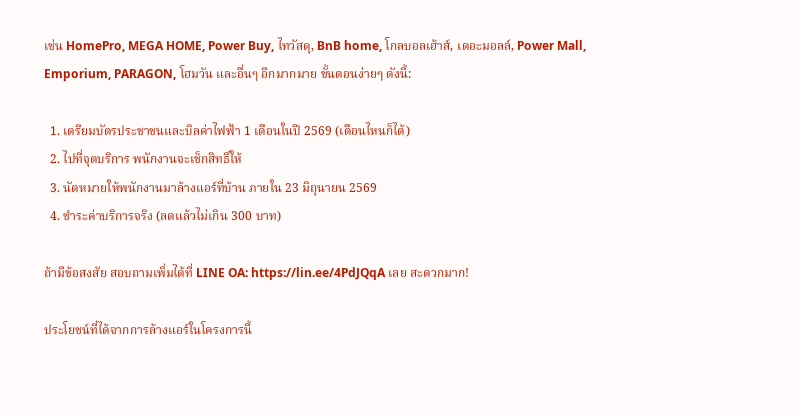เช่น HomePro, MEGA HOME, Power Buy, ไทวัสดุ, BnB home, โกลบอลเฮ้าส์, เดอะมอลล์, Power Mall, Emporium, PARAGON, โฮมวัน และอื่นๆ อีกมากมาย ขั้นตอนง่ายๆ ดังนี้:

  1. เตรียมบัตรประชาชนและบิลค่าไฟฟ้า 1 เดือนในปี 2569 (เดือนไหนก็ได้)
  2. ไปที่จุดบริการ พนักงานจะเช็กสิทธิ์ให้
  3. นัดหมายให้พนักงานมาล้างแอร์ที่บ้าน ภายใน 23 มิถุนายน 2569
  4. ชำระค่าบริการจริง (ลดแล้วไม่เกิน 300 บาท)

ถ้ามีข้อสงสัย สอบถามเพิ่มได้ที่ LINE OA: https://lin.ee/4PdJQqA เลย สะดวกมาก!

ประโยชน์ที่ได้จากการล้างแอร์ในโครงการนี้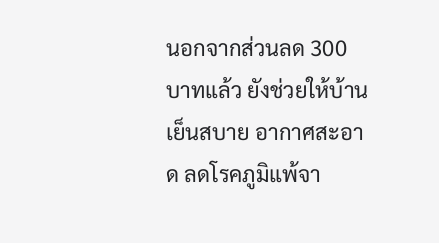นอกจากส่วนลด 300 บาทแล้ว ยังช่วยให้บ้านเย็นสบาย อากาศสะอาด ลดโรคภูมิแพ้จา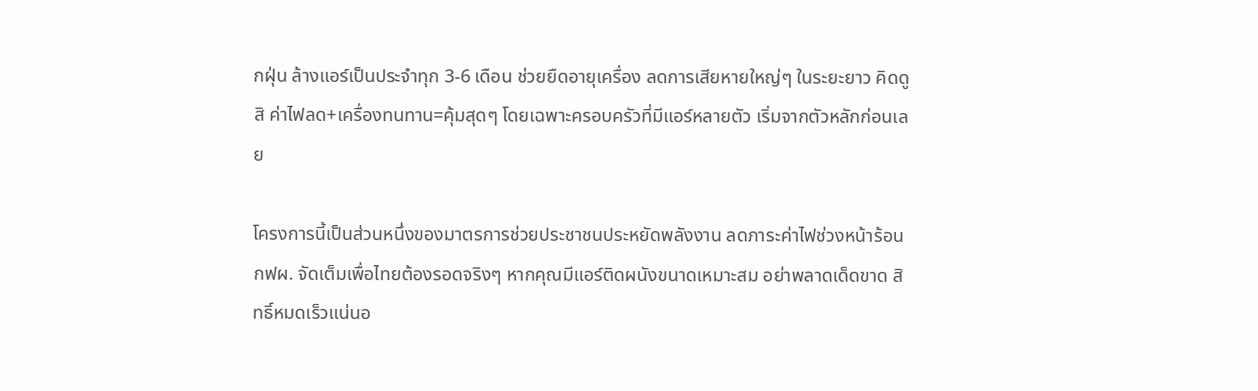กฝุ่น ล้างแอร์เป็นประจำทุก 3-6 เดือน ช่วยยืดอายุเครื่อง ลดการเสียหายใหญ่ๆ ในระยะยาว คิดดูสิ ค่าไฟลด+เครื่องทนทาน=คุ้มสุดๆ โดยเฉพาะครอบครัวที่มีแอร์หลายตัว เริ่มจากตัวหลักก่อนเลย

โครงการนี้เป็นส่วนหนึ่งของมาตรการช่วยประชาชนประหยัดพลังงาน ลดภาระค่าไฟช่วงหน้าร้อน กฟผ. จัดเต็มเพื่อไทยต้องรอดจริงๆ หากคุณมีแอร์ติดผนังขนาดเหมาะสม อย่าพลาดเด็ดขาด สิทธิ์หมดเร็วแน่นอ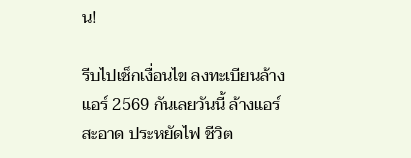น!

รีบไปเช็กเงื่อนไข ลงทะเบียนล้างแอร์ 2569 กันเลยวันนี้ ล้างแอร์สะอาด ประหยัดไฟ ชีวิต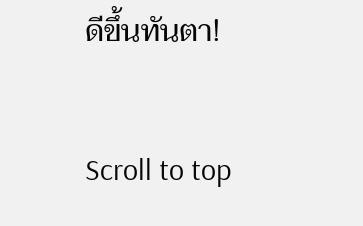ดีขึ้นทันตา!

Scroll to top